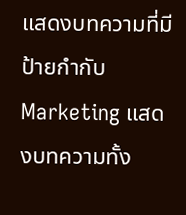แสดงบทความที่มีป้ายกำกับ Marketing แสดงบทความทั้ง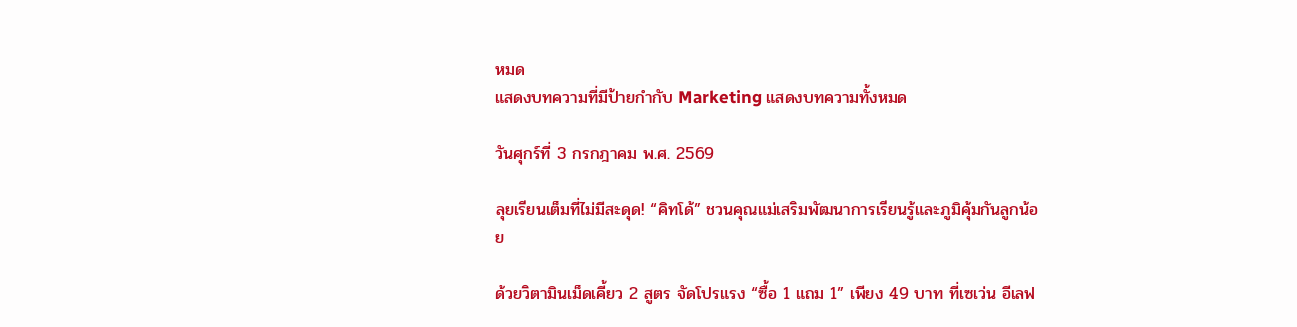หมด
แสดงบทความที่มีป้ายกำกับ Marketing แสดงบทความทั้งหมด

วันศุกร์ที่ 3 กรกฎาคม พ.ศ. 2569

ลุยเรียนเต็มที่ไม่มีสะดุด! “คิทโด้” ชวนคุณแม่เสริมพัฒนาการเรียนรู้และภูมิคุ้มกันลูกน้อย

ด้วยวิตามินเม็ดเคี้ยว 2 สูตร จัดโปรแรง “ซื้อ 1 แถม 1” เพียง 49 บาท ที่เซเว่น อีเลฟ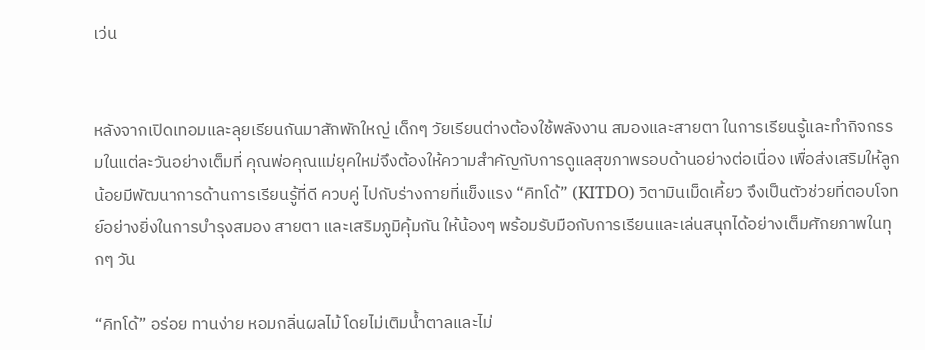เว่น


หลังจากเปิดเทอมและลุยเรียนกันมาสักพักใหญ่ เด็กๆ วัยเรียนต่างต้องใช้พลังงาน สมองและสายตา ในการเรียนรู้และทำกิจกรรมในแต่ละวันอย่างเต็มที่ คุณพ่อคุณแม่ยุคใหม่จึงต้องให้ความสำคัญกับการดูแลสุขภาพรอบด้านอย่างต่อเนื่อง เพื่อส่งเสริมให้ลูกน้อยมีพัฒนาการด้านการเรียนรู้ที่ดี ควบคู่ ไปกับร่างกายที่แข็งแรง “คิทโด้” (KITDO) วิตามินเม็ดเคี้ยว จึงเป็นตัวช่วยที่ตอบโจทย์อย่างยิ่งในการบำรุงสมอง สายตา และเสริมภูมิคุ้มกัน ให้น้องๆ พร้อมรับมือกับการเรียนและเล่นสนุกได้อย่างเต็มศักยภาพในทุกๆ วัน

“คิทโด้” อร่อย ทานง่าย หอมกลิ่นผลไม้ โดยไม่เติมน้ำตาลและไม่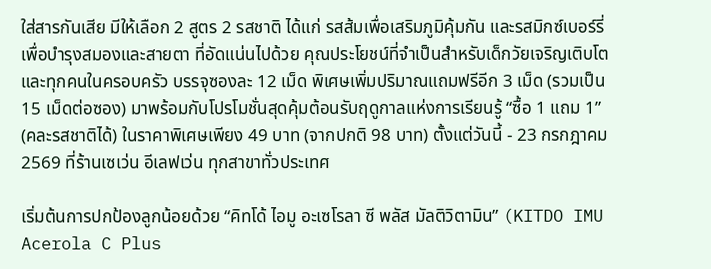ใส่สารกันเสีย มีให้เลือก 2 สูตร 2 รสชาติ ได้แก่ รสส้มเพื่อเสริมภูมิคุ้มกัน และรสมิกซ์เบอร์รี่เพื่อบำรุงสมองและสายตา ที่อัดแน่นไปด้วย คุณประโยชน์ที่จำเป็นสำหรับเด็กวัยเจริญเติบโตและทุกคนในครอบครัว บรรจุซองละ 12 เม็ด พิเศษเพิ่มปริมาณแถมฟรีอีก 3 เม็ด (รวมเป็น 15 เม็ดต่อซอง) มาพร้อมกับโปรโมชั่นสุดคุ้มต้อนรับฤดูกาลแห่งการเรียนรู้ “ซื้อ 1 แถม 1” (คละรสชาติได้) ในราคาพิเศษเพียง 49 บาท (จากปกติ 98 บาท) ตั้งแต่วันนี้ - 23 กรกฎาคม 2569 ที่ร้านเซเว่น อีเลฟเว่น ทุกสาขาทั่วประเทศ

เริ่มต้นการปกป้องลูกน้อยด้วย “คิทโด้ ไอมู อะเซโรลา ซี พลัส มัลติวิตามิน” (KITDO IMU Acerola C Plus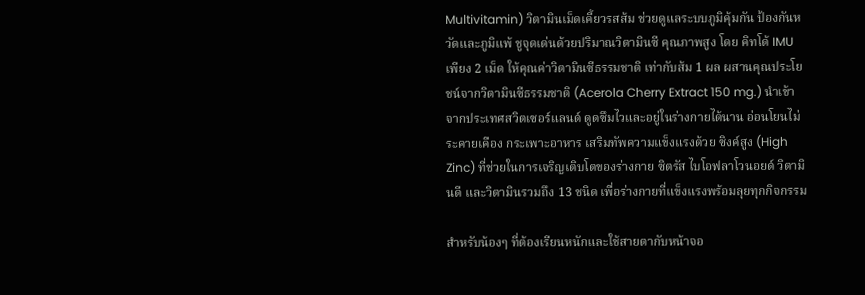Multivitamin) วิตามินเม็ดเคี้ยวรสส้ม ช่วยดูแลระบบภูมิคุ้มกัน ป้องกันหวัดและภูมิแพ้ ชูจุดเด่นด้วยปริมาณวิตามินซี คุณภาพสูง โดย คิทโด้ IMU เพียง 2 เม็ด ให้คุณค่าวิตามินซีธรรมชาติ เท่ากับส้ม 1 ผล ผสานคุณประโยชน์จากวิตามินซีธรรมชาติ (Acerola Cherry Extract 150 mg.) นำเข้าจากประเทศสวิตเซอร์แลนด์ ดูดซึมไวและอยู่ในร่างกายได้นาน อ่อนโยนไม่ระคายเคือง กระเพาะอาหาร เสริมทัพความแข็งแรงด้วย ซิงค์สูง (High Zinc) ที่ช่วยในการเจริญเติบโตของร่างกาย ซิตรัส ไบโอฟลาโวนอยด์ วิตามินดี และวิตามินรวมถึง 13 ชนิด เพื่อร่างกายที่แข็งแรงพร้อมลุยทุกกิจกรรม

สำหรับน้องๆ ที่ต้องเรียนหนักและใช้สายตากับหน้าจอ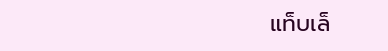แท็บเล็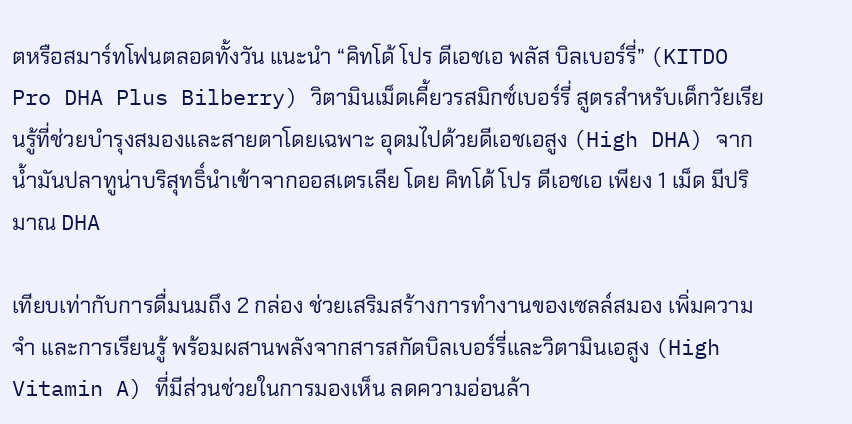ตหรือสมาร์ทโฟนตลอดทั้งวัน แนะนำ “คิทโด้ โปร ดีเอชเอ พลัส บิลเบอร์รี่” (KITDO Pro DHA Plus Bilberry) วิตามินเม็ดเคี้ยวรสมิกซ์เบอร์รี่ สูตรสำหรับเด็กวัยเรียนรู้ที่ช่วยบำรุงสมองและสายตาโดยเฉพาะ อุดมไปด้วยดีเอชเอสูง (High DHA) จากน้ำมันปลาทูน่าบริสุทธิ์นำเข้าจากออสเตรเลีย โดย คิทโด้ โปร ดีเอชเอ เพียง 1 เม็ด มีปริมาณ DHA

เทียบเท่ากับการดื่มนมถึง 2 กล่อง ช่วยเสริมสร้างการทำงานของเซลล์สมอง เพิ่มความจำ และการเรียนรู้ พร้อมผสานพลังจากสารสกัดบิลเบอร์รี่และวิตามินเอสูง (High Vitamin A) ที่มีส่วนช่วยในการมองเห็น ลดความอ่อนล้า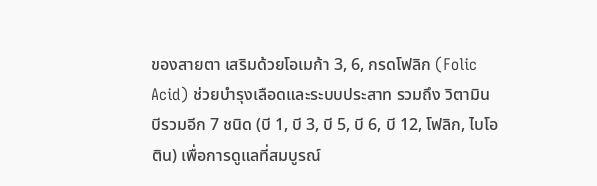ของสายตา เสริมด้วยโอเมก้า 3, 6, กรดโฟลิก (Folic Acid) ช่วยบำรุงเลือดและระบบประสาท รวมถึง วิตามินบีรวมอีก 7 ชนิด (บี 1, บี 3, บี 5, บี 6, บี 12, โฟลิก, ไบโอติน) เพื่อการดูแลที่สมบูรณ์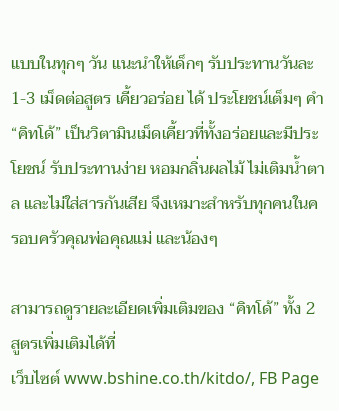แบบในทุกๆ วัน แนะนำให้เด็กๆ รับประทานวันละ 1-3 เม็ดต่อสูตร เคี้ยวอร่อย ได้ ประโยชน์เต็มๆ คำ “คิทโด้” เป็นวิตามินเม็ดเคี้ยวที่ทั้งอร่อยและมีประโยชน์ รับประทานง่าย หอมกลิ่นผลไม้ ไม่เติมน้ำตาล และไม่ใส่สารกันเสีย จึงเหมาะสำหรับทุกคนในครอบครัวคุณพ่อคุณแม่ และน้องๆ

สามารถดูรายละเอียดเพิ่มเติมของ “คิทโด้” ทั้ง 2 สูตรเพิ่มเติมได้ที่
เว็บไซต์ www.bshine.co.th/kitdo/, FB Page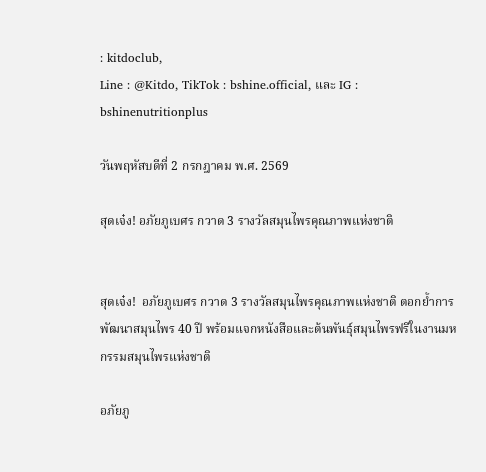: kitdoclub,
Line : @Kitdo, TikTok : bshine.official, และ IG : bshinenutritionplus

วันพฤหัสบดีที่ 2 กรกฎาคม พ.ศ. 2569

สุดเจ๋ง! อภัยภูเบศร กวาด 3 รางวัลสมุนไพรคุณภาพแห่งชาติ


สุดเจ๋ง!  อภัยภูเบศร กวาด 3 รางวัลสมุนไพรคุณภาพแห่งชาติ ตอกย้ำการพัฒนาสมุนไพร 40 ปี พร้อมแจกหนังสือและต้นพันธุ์สมุนไพรฟรีในงานมหกรรมสมุนไพรแห่งชาติ

อภัยภู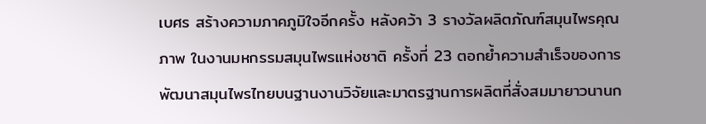เบศร สร้างความภาคภูมิใจอีกครั้ง หลังคว้า 3 รางวัลผลิตภัณฑ์สมุนไพรคุณภาพ ในงานมหกรรมสมุนไพรแห่งชาติ ครั้งที่ 23 ตอกย้ำความสำเร็จของการพัฒนาสมุนไพรไทยบนฐานงานวิจัยและมาตรฐานการผลิตที่สั่งสมมายาวนานก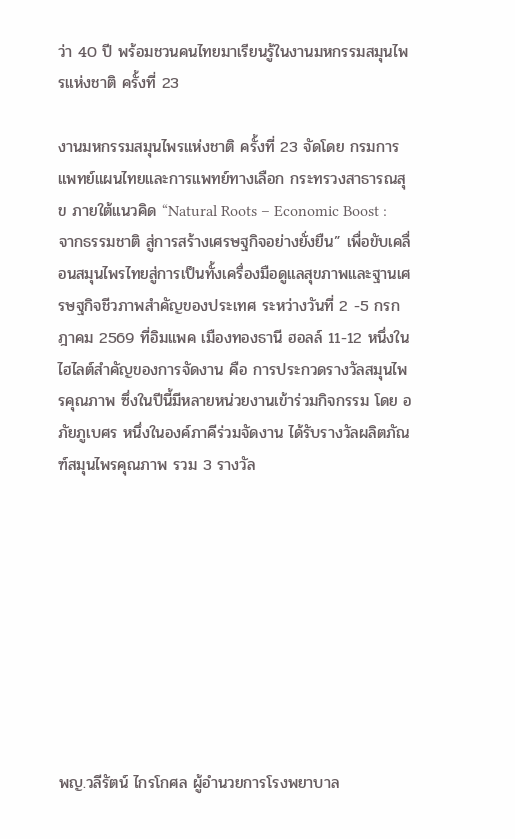ว่า 40 ปี พร้อมชวนคนไทยมาเรียนรู้ในงานมหกรรมสมุนไพรแห่งชาติ ครั้งที่ 23

งานมหกรรมสมุนไพรแห่งชาติ ครั้งที่ 23 จัดโดย กรมการแพทย์แผนไทยและการแพทย์ทางเลือก กระทรวงสาธารณสุข ภายใต้แนวคิด “Natural Roots – Economic Boost : จากธรรมชาติ สู่การสร้างเศรษฐกิจอย่างยั่งยืน” เพื่อขับเคลื่อนสมุนไพรไทยสู่การเป็นทั้งเครื่องมือดูแลสุขภาพและฐานเศรษฐกิจชีวภาพสำคัญของประเทศ ระหว่างวันที่ 2 -5 กรกฎาคม 2569 ที่อิมแพค เมืองทองธานี ฮอลล์ 11-12 หนึ่งในไฮไลต์สำคัญของการจัดงาน คือ การประกวดรางวัลสมุนไพรคุณภาพ ซึ่งในปีนี้มีหลายหน่วยงานเข้าร่วมกิจกรรม โดย อภัยภูเบศร หนึ่งในองค์ภาคีร่วมจัดงาน ได้รับรางวัลผลิตภัณฑ์สมุนไพรคุณภาพ รวม 3 รางวัล









พญ.วลีรัตน์ ไกรโกศล ผู้อำนวยการโรงพยาบาล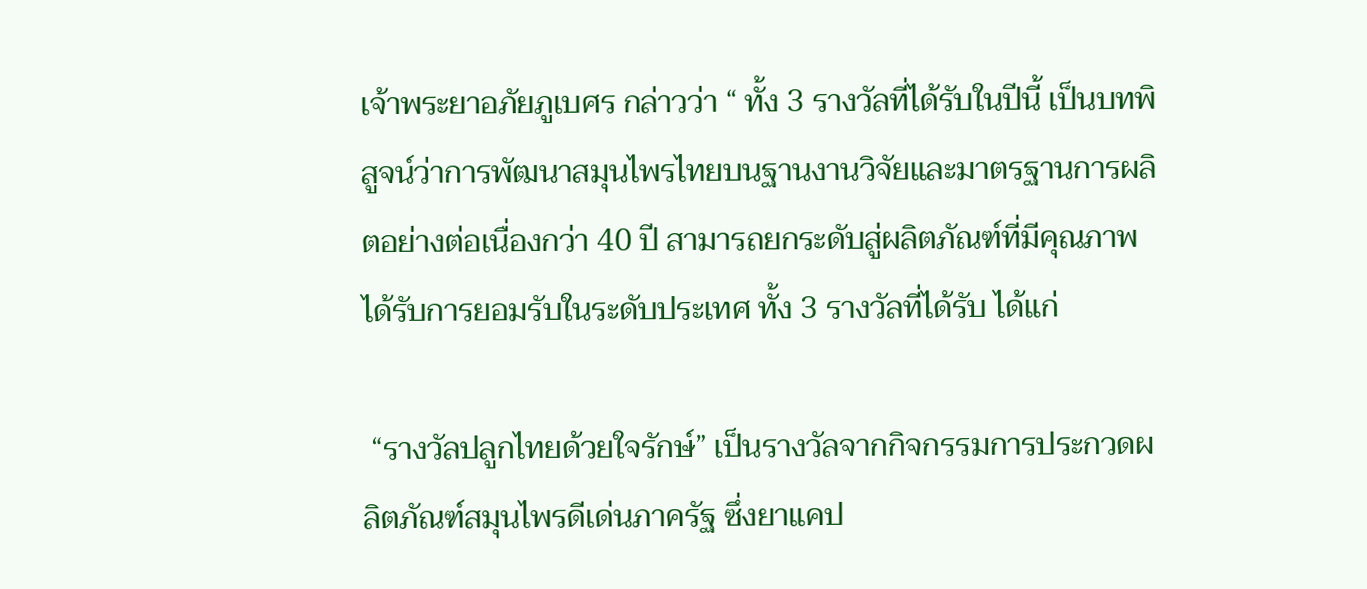เจ้าพระยาอภัยภูเบศร กล่าวว่า “ ทั้ง 3 รางวัลที่ได้รับในปีนี้ เป็นบทพิสูจน์ว่าการพัฒนาสมุนไพรไทยบนฐานงานวิจัยและมาตรฐานการผลิตอย่างต่อเนื่องกว่า 40 ปี สามารถยกระดับสู่ผลิตภัณฑ์ที่มีคุณภาพ ได้รับการยอมรับในระดับประเทศ ทั้ง 3 รางวัลที่ได้รับ ได้แก่

 “รางวัลปลูกไทยด้วยใจรักษ์” เป็นรางวัลจากกิจกรรมการประกวดผลิตภัณฑ์สมุนไพรดีเด่นภาครัฐ ซึ่งยาแคป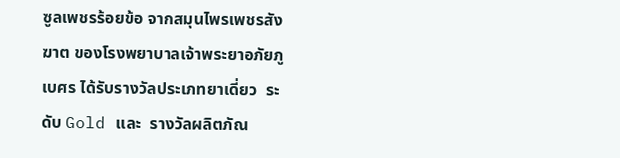ซูลเพชรร้อยข้อ จากสมุนไพรเพชรสังฆาต ของโรงพยาบาลเจ้าพระยาอภัยภูเบศร ได้รับรางวัลประเภทยาเดี่ยว  ระดับ Gold และ  รางวัลผลิตภัณ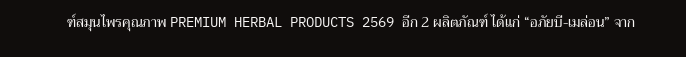ฑ์สมุนไพรคุณภาพ PREMIUM HERBAL PRODUCTS 2569 อีก 2 ผลิตภัณฑ์ ได้แก่ “อภัยบี-เมล่อน” จาก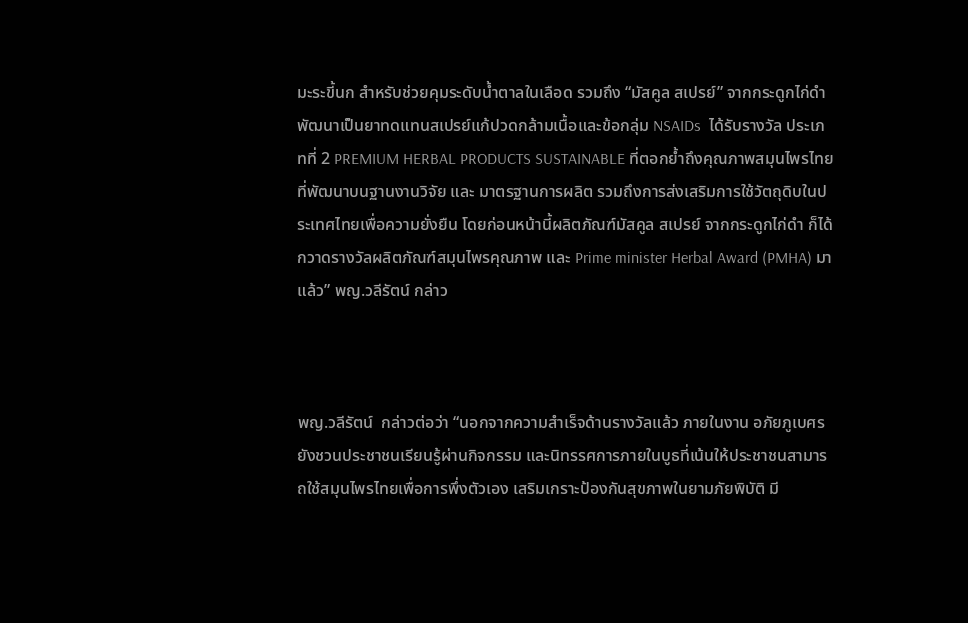มะระขี้นก สำหรับช่วยคุมระดับน้ำตาลในเลือด รวมถึง “มัสคูล สเปรย์” จากกระดูกไก่ดำ พัฒนาเป็นยาทดแทนสเปรย์แก้ปวดกล้ามเนื้อและข้อกลุ่ม NSAIDs  ได้รับรางวัล ประเภทที่ 2 PREMIUM HERBAL PRODUCTS SUSTAINABLE ที่ตอกย้ำถึงคุณภาพสมุนไพรไทยที่พัฒนาบนฐานงานวิจัย และ มาตรฐานการผลิต รวมถึงการส่งเสริมการใช้วัตถุดิบในประเทศไทยเพื่อความยั่งยืน โดยก่อนหน้านี้ผลิตภัณฑ์มัสคูล สเปรย์ จากกระดูกไก่ดำ ก็ได้กวาดรางวัลผลิตภัณฑ์สมุนไพรคุณภาพ และ Prime minister Herbal Award (PMHA) มาแล้ว” พญ.วลีรัตน์ กล่าว



พญ.วลีรัตน์  กล่าวต่อว่า “นอกจากความสำเร็จด้านรางวัลแล้ว ภายในงาน อภัยภูเบศร ยังชวนประชาชนเรียนรู้ผ่านกิจกรรม และนิทรรศการภายในบูธที่เน้นให้ประชาชนสามารถใช้สมุนไพรไทยเพื่อการพึ่งตัวเอง เสริมเกราะป้องกันสุขภาพในยามภัยพิบัติ มี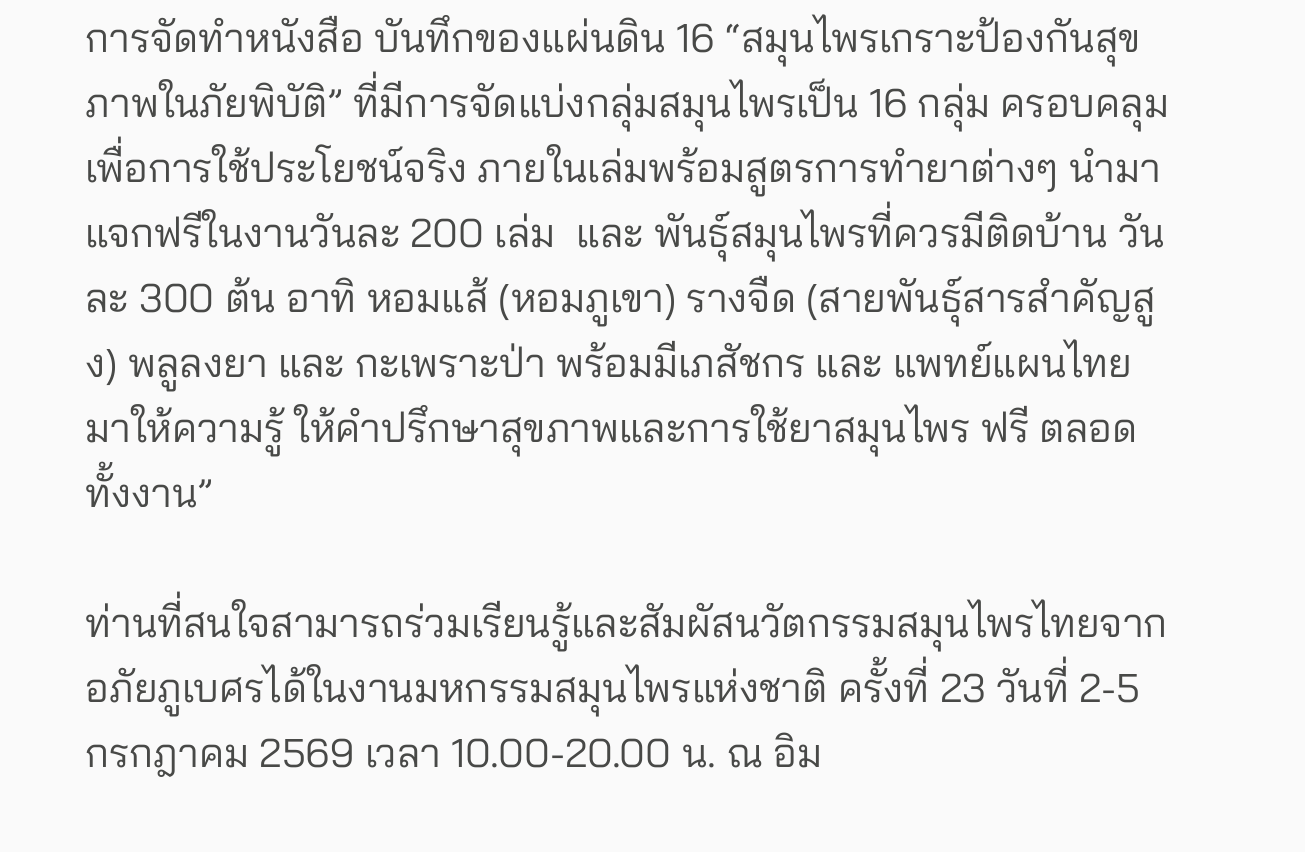การจัดทำหนังสือ บันทึกของแผ่นดิน 16 “สมุนไพรเกราะป้องกันสุขภาพในภัยพิบัติ” ที่มีการจัดแบ่งกลุ่มสมุนไพรเป็น 16 กลุ่ม ครอบคลุมเพื่อการใช้ประโยชน์จริง ภายในเล่มพร้อมสูตรการทำยาต่างๆ นำมาแจกฟรีในงานวันละ 200 เล่ม  และ พันธุ์สมุนไพรที่ควรมีติดบ้าน วันละ 300 ต้น อาทิ หอมแส้ (หอมภูเขา) รางจืด (สายพันธุ์สารสำคัญสูง) พลูลงยา และ กะเพราะป่า พร้อมมีเภสัชกร และ แพทย์แผนไทยมาให้ความรู้ ให้คำปรึกษาสุขภาพและการใช้ยาสมุนไพร ฟรี ตลอดทั้งงาน”

ท่านที่สนใจสามารถร่วมเรียนรู้และสัมผัสนวัตกรรมสมุนไพรไทยจากอภัยภูเบศรได้ในงานมหกรรมสมุนไพรแห่งชาติ ครั้งที่ 23 วันที่ 2-5 กรกฎาคม 2569 เวลา 10.00-20.00 น. ณ อิม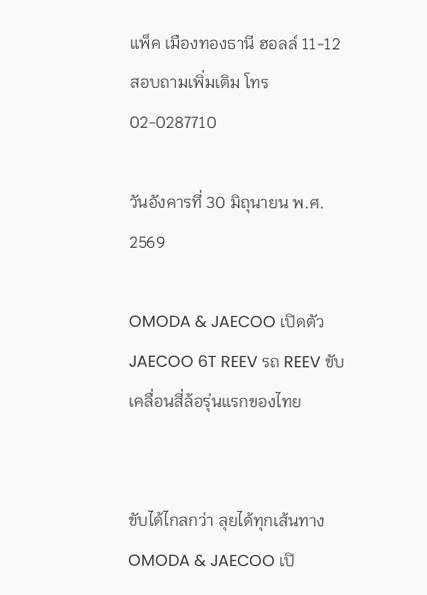แพ็ค เมืองทองธานี ฮอลล์ 11-12 สอบถามเพิ่มเติม โทร 02-0287710

วันอังคารที่ 30 มิถุนายน พ.ศ. 2569

OMODA & JAECOO เปิดตัว JAECOO 6T REEV รถ REEV ขับเคลื่อนสี่ล้อรุ่นแรกของไทย


ขับได้ไกลกว่า ลุยได้ทุกเส้นทางOMODA & JAECOO เปิ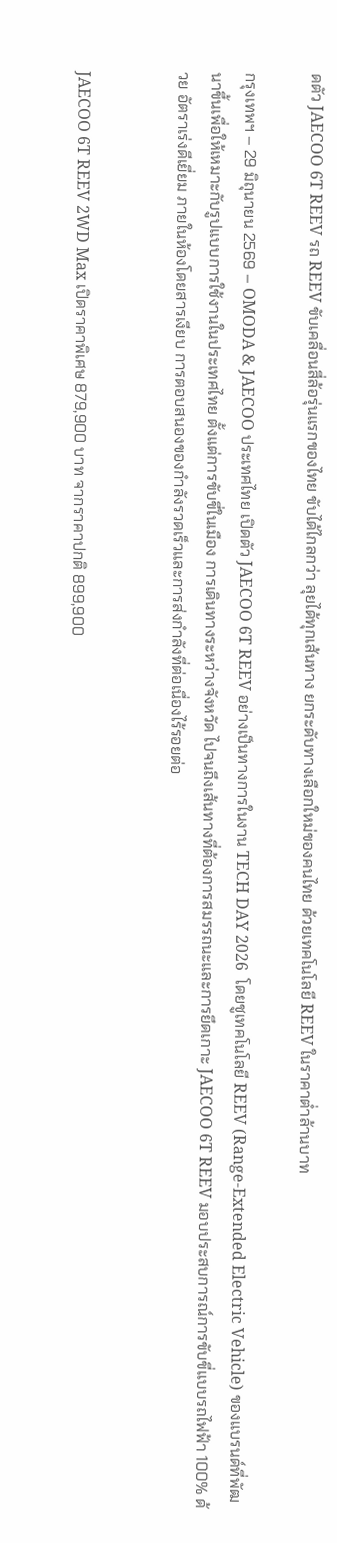ดตัว JAECOO 6T REEV รถ REEV ขับเคลื่อนสี่ล้อรุ่นแรกของไทย ขับได้ไกลกว่า ลุยได้ทุกเส้นทาง ยกระดับทางเลือกใหม่ของคนไทย ด้วยเทคโนโลยี REEV ในราคาต่ำล้านบาท

กรุงเทพฯ – 29 มิถุนายน 2569 – OMODA & JAECOO ประเทศไทย เปิดตัว JAECOO 6T REEV อย่างเป็นทางการในงาน TECH DAY 2026  โดยชูเทคโนโลยี REEV (Range-Extended Electric Vehicle) ของแบรนด์ที่พัฒนาขึ้นเพื่อให้เหมาะกับรูปแบบการใช้งานในประเทศไทย ตั้งแต่การขับขี่ในเมือง การเดินทางระหว่างจังหวัด ไปจนถึงเส้นทางที่ต้องการสมรรถนะและการยึดเกาะ JAECOO 6T REEV มอบประสบการณ์การขับขี่แบบรถไฟฟ้า 100% ด้วย อัตราเร่งดีเยี่ยม ภายในห้องโดยสารเงียบ การตอบสนองของกำลังรวดเร็วและการส่งกำลังที่ต่อเนื่องไร้รอยต่อ


JAECOO 6T REEV 2WD Max เปิดราคาพิเศษ 879,900 บาท จากราคาปกติ 899,900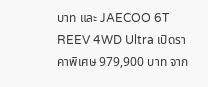บาท และ JAECOO 6T REEV 4WD Ultra เปิดราคาพิเศษ 979,900 บาท จาก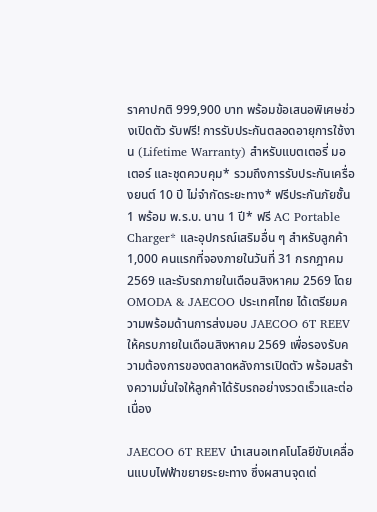ราคาปกติ 999,900 บาท พร้อมข้อเสนอพิเศษช่วงเปิดตัว รับฟรี! การรับประกันตลอดอายุการใช้งาน (Lifetime Warranty) สำหรับแบตเตอรี่ มอเตอร์ และชุดควบคุม* รวมถึงการรับประกันเครื่องยนต์ 10 ปี ไม่จำกัดระยะทาง* ฟรีประกันภัยชั้น 1 พร้อม พ.ร.บ. นาน 1 ปี* ฟรี AC Portable Charger* และอุปกรณ์เสริมอื่น ๆ สำหรับลูกค้า 1,000 คนแรกที่จองภายในวันที่ 31 กรกฎาคม 2569 และรับรถภายในเดือนสิงหาคม 2569 โดย OMODA & JAECOO ประเทศไทย ได้เตรียมความพร้อมด้านการส่งมอบ JAECOO 6T REEV ให้ครบภายในเดือนสิงหาคม 2569 เพื่อรองรับความต้องการของตลาดหลังการเปิดตัว พร้อมสร้างความมั่นใจให้ลูกค้าได้รับรถอย่างรวดเร็วและต่อเนื่อง

JAECOO 6T REEV นำเสนอเทคโนโลยีขับเคลื่อนแบบไฟฟ้าขยายระยะทาง ซึ่งผสานจุดเด่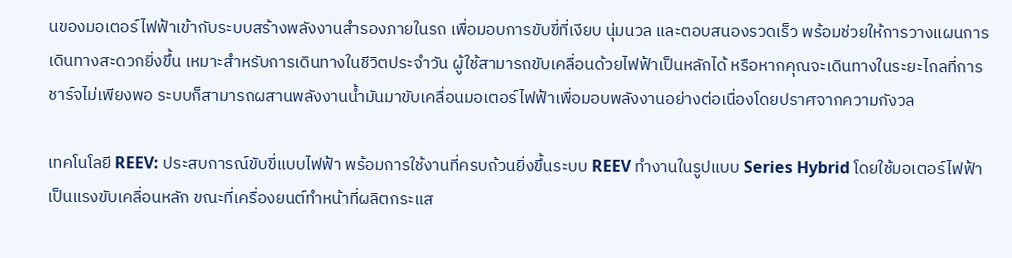นของมอเตอร์ไฟฟ้าเข้ากับระบบสร้างพลังงานสำรองภายในรถ เพื่อมอบการขับขี่ที่เงียบ นุ่มนวล และตอบสนองรวดเร็ว พร้อมช่วยให้การวางแผนการเดินทางสะดวกยิ่งขึ้น เหมาะสำหรับการเดินทางในชีวิตประจำวัน ผู้ใช้สามารถขับเคลื่อนด้วยไฟฟ้าเป็นหลักได้ หรือหากคุณจะเดินทางในระยะไกลที่การชาร์จไม่เพียงพอ ระบบก็สามารถผสานพลังงานน้ำมันมาขับเคลื่อนมอเตอร์ไฟฟ้าเพื่อมอบพลังงานอย่างต่อเนื่องโดยปราศจากความกังวล

เทคโนโลยี REEV: ประสบการณ์ขับขี่แบบไฟฟ้า พร้อมการใช้งานที่ครบถ้วนยิ่งขึ้นระบบ REEV ทำงานในรูปแบบ Series Hybrid โดยใช้มอเตอร์ไฟฟ้าเป็นแรงขับเคลื่อนหลัก ขณะที่เครื่องยนต์ทำหน้าที่ผลิตกระแส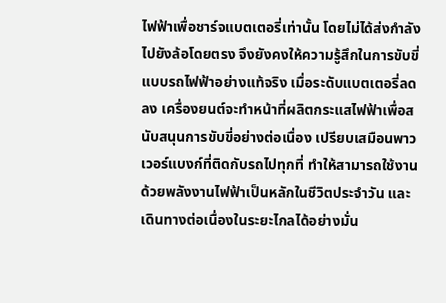ไฟฟ้าเพื่อชาร์จแบตเตอรี่เท่านั้น โดยไม่ได้ส่งกำลังไปยังล้อโดยตรง จึงยังคงให้ความรู้สึกในการขับขี่แบบรถไฟฟ้าอย่างแท้จริง เมื่อระดับแบตเตอรี่ลดลง เครื่องยนต์จะทำหน้าที่ผลิตกระแสไฟฟ้าเพื่อสนับสนุนการขับขี่อย่างต่อเนื่อง เปรียบเสมือนพาวเวอร์แบงก์ที่ติดกับรถไปทุกที่ ทำให้สามารถใช้งานด้วยพลังงานไฟฟ้าเป็นหลักในชีวิตประจำวัน และเดินทางต่อเนื่องในระยะไกลได้อย่างมั่น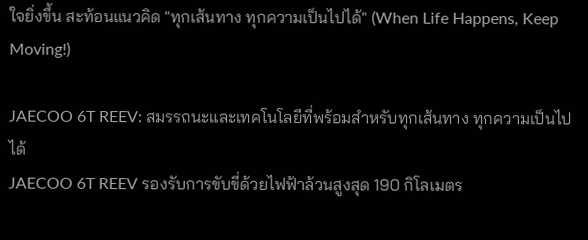ใจยิ่งขึ้น สะท้อนแนวคิด "ทุกเส้นทาง ทุกความเป็นไปได้" (When Life Happens, Keep Moving!)

JAECOO 6T REEV: สมรรถนะและเทคโนโลยีที่พร้อมสำหรับทุกเส้นทาง ทุกความเป็นไปได้
JAECOO 6T REEV รองรับการขับขี่ด้วยไฟฟ้าล้วนสูงสุด 190 กิโลเมตร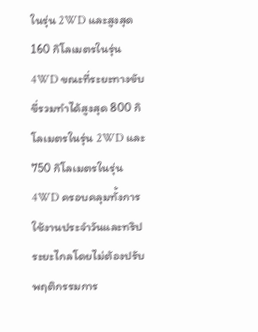ในรุ่น 2WD และสูงสุด 160 กิโลเมตรในรุ่น 4WD ขณะที่ระยะทางขับขี่รวมทำได้สูงสุด 800 กิโลเมตรในรุ่น 2WD และ 750 กิโลเมตรในรุ่น 4WD ครอบคลุมทั้งการใช้งานประจำวันและทริประยะไกลโดยไม่ต้องปรับพฤติกรรมการ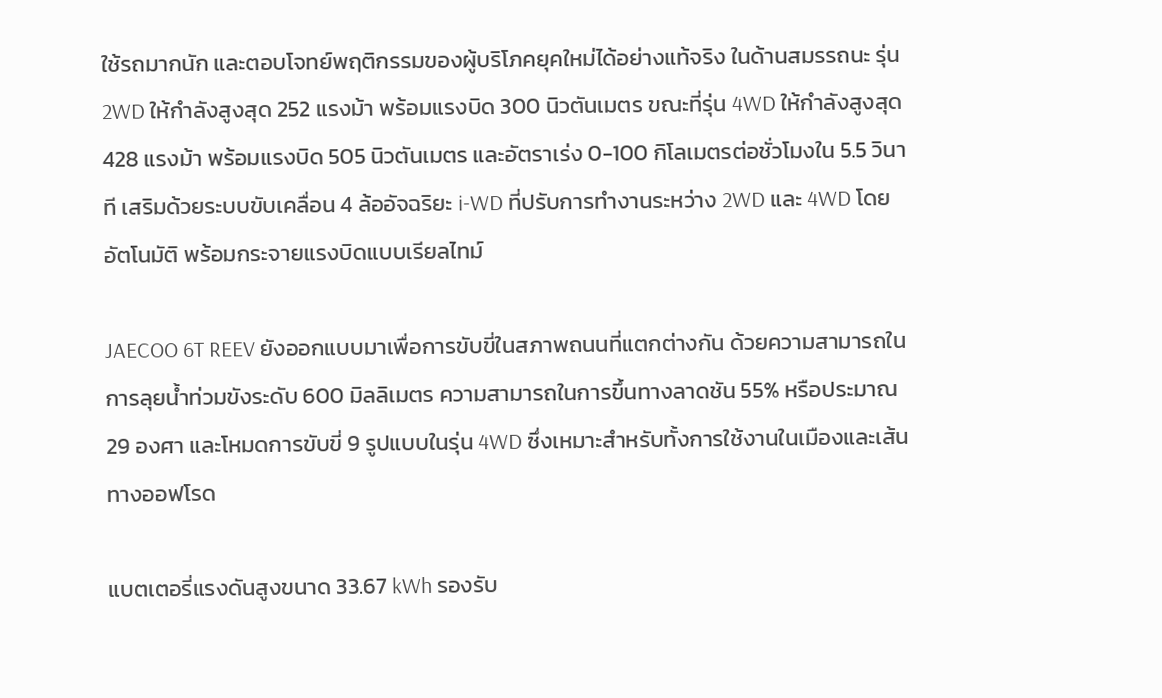ใช้รถมากนัก และตอบโจทย์พฤติกรรมของผู้บริโภคยุคใหม่ได้อย่างแท้จริง ในด้านสมรรถนะ รุ่น 2WD ให้กำลังสูงสุด 252 แรงม้า พร้อมแรงบิด 300 นิวตันเมตร ขณะที่รุ่น 4WD ให้กำลังสูงสุด 428 แรงม้า พร้อมแรงบิด 505 นิวตันเมตร และอัตราเร่ง 0-100 กิโลเมตรต่อชั่วโมงใน 5.5 วินาที เสริมด้วยระบบขับเคลื่อน 4 ล้ออัจฉริยะ i-WD ที่ปรับการทำงานระหว่าง 2WD และ 4WD โดยอัตโนมัติ พร้อมกระจายแรงบิดแบบเรียลไทม์

JAECOO 6T REEV ยังออกแบบมาเพื่อการขับขี่ในสภาพถนนที่แตกต่างกัน ด้วยความสามารถในการลุยน้ำท่วมขังระดับ 600 มิลลิเมตร ความสามารถในการขึ้นทางลาดชัน 55% หรือประมาณ 29 องศา และโหมดการขับขี่ 9 รูปแบบในรุ่น 4WD ซึ่งเหมาะสำหรับทั้งการใช้งานในเมืองและเส้นทางออฟโรด

แบตเตอรี่แรงดันสูงขนาด 33.67 kWh รองรับ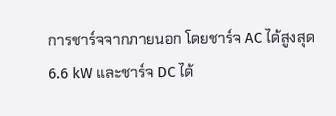การชาร์จจากภายนอก โดยชาร์จ AC ได้สูงสุด 6.6 kW และชาร์จ DC ได้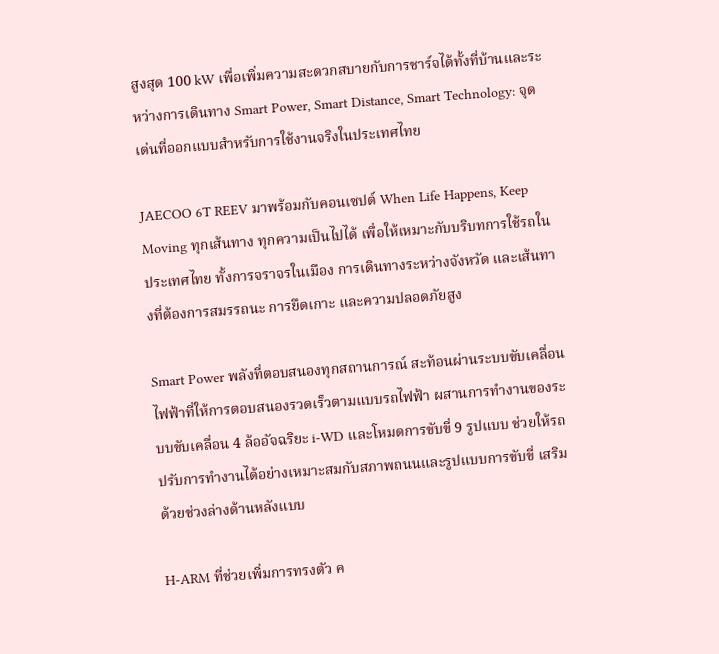สูงสุด 100 kW เพื่อเพิ่มความสะดวกสบายกับการชาร์จได้ทั้งที่บ้านและระหว่างการเดินทาง Smart Power, Smart Distance, Smart Technology: จุดเด่นที่ออกแบบสำหรับการใช้งานจริงในประเทศไทย

JAECOO 6T REEV มาพร้อมกับคอนเซปต์ When Life Happens, Keep Moving ทุกเส้นทาง ทุกความเป็นไปได้ เพื่อให้เหมาะกับบริบทการใช้รถในประเทศไทย ทั้งการจราจรในเมือง การเดินทางระหว่างจังหวัด และเส้นทางที่ต้องการสมรรถนะ การยึดเกาะ และความปลอดภัยสูง

Smart Power พลังที่ตอบสนองทุกสถานการณ์ สะท้อนผ่านระบบขับเคลื่อนไฟฟ้าที่ให้การตอบสนองรวดเร็วตามแบบรถไฟฟ้า ผสานการทำงานของระบบขับเคลื่อน 4 ล้ออัจฉริยะ i-WD และโหมดการขับขี่ 9 รูปแบบ ช่วยให้รถปรับการทำงานได้อย่างเหมาะสมกับสภาพถนนและรูปแบบการขับขี่ เสริมด้วยช่วงล่างด้านหลังแบบ

H-ARM ที่ช่วยเพิ่มการทรงตัว ค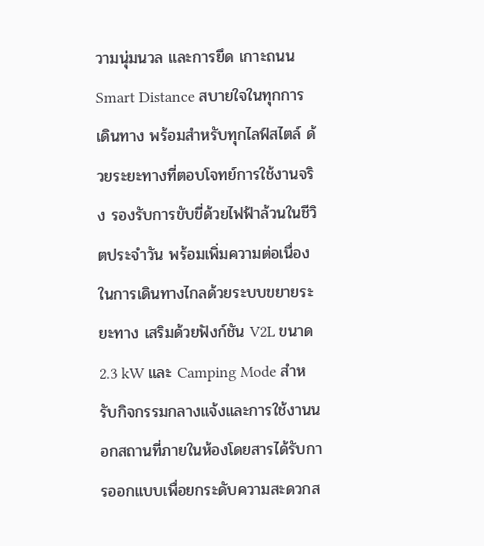วามนุ่มนวล และการยึด เกาะถนนSmart Distance สบายใจในทุกการเดินทาง พร้อมสำหรับทุกไลฟ์สไตล์ ด้วยระยะทางที่ตอบโจทย์การใช้งานจริง รองรับการขับขี่ด้วยไฟฟ้าล้วนในชีวิตประจำวัน พร้อมเพิ่มความต่อเนื่องในการเดินทางไกลด้วยระบบขยายระยะทาง เสริมด้วยฟังก์ชัน V2L ขนาด 2.3 kW และ Camping Mode สำหรับกิจกรรมกลางแจ้งและการใช้งานนอกสถานที่ภายในห้องโดยสารได้รับการออกแบบเพื่อยกระดับความสะดวกส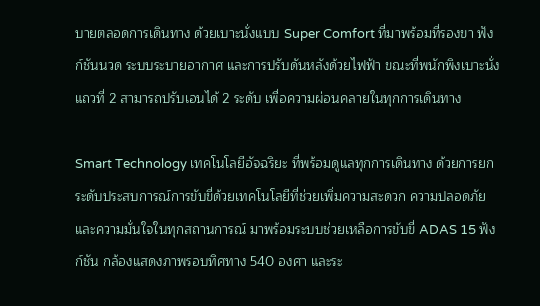บายตลอดการเดินทาง ด้วยเบาะนั่งแบบ Super Comfort ที่มาพร้อมที่รองขา ฟังก์ชันนวด ระบบระบายอากาศ และการปรับดันหลังด้วยไฟฟ้า ขณะที่พนักพิงเบาะนั่งแถวที่ 2 สามารถปรับเอนได้ 2 ระดับ เพื่อความผ่อนคลายในทุกการเดินทาง

Smart Technology เทคโนโลยีอัจฉริยะ ที่พร้อมดูแลทุกการเดินทาง ด้วยการยกระดับประสบการณ์การขับขี่ด้วยเทคโนโลยีที่ช่วยเพิ่มความสะดวก ความปลอดภัย และความมั่นใจในทุกสถานการณ์ มาพร้อมระบบช่วยเหลือการขับขี่ ADAS 15 ฟังก์ชัน กล้องแสดงภาพรอบทิศทาง 540 องศา และระ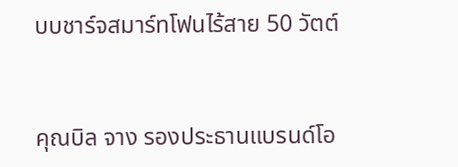บบชาร์จสมาร์ทโฟนไร้สาย 50 วัตต์


คุณบิล จาง รองประธานแบรนด์โอ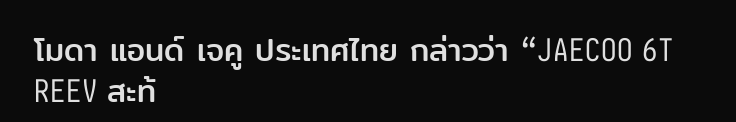โมดา แอนด์ เจคู ประเทศไทย กล่าวว่า “JAECOO 6T REEV สะท้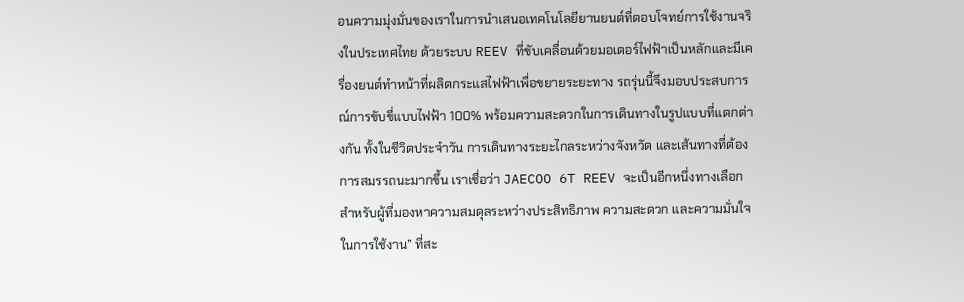อนความมุ่งมั่นของเราในการนำเสนอเทคโนโลยียานยนต์ที่ตอบโจทย์การใช้งานจริงในประเทศไทย ด้วยระบบ REEV ที่ขับเคลื่อนด้วยมอเตอร์ไฟฟ้าเป็นหลักและมีเครื่องยนต์ทำหน้าที่ผลิตกระแสไฟฟ้าเพื่อขยายระยะทาง รถรุ่นนี้จึงมอบประสบการณ์การขับขี่แบบไฟฟ้า 100% พร้อมความสะดวกในการเดินทางในรูปแบบที่แตกต่างกัน ทั้งในชีวิตประจำวัน การเดินทางระยะไกลระหว่างจังหวัด และเส้นทางที่ต้องการสมรรถนะมากขึ้น เราเชื่อว่า JAECOO 6T REEV จะเป็นอีกหนึ่งทางเลือกสำหรับผู้ที่มองหาความสมดุลระหว่างประสิทธิภาพ ความสะดวก และความมั่นใจในการใช้งาน” ที่สะ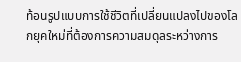ท้อนรูปแบบการใช้ชีวิตที่เปลี่ยนแปลงไปของโลกยุคใหม่ที่ต้องการความสมดุลระหว่างการ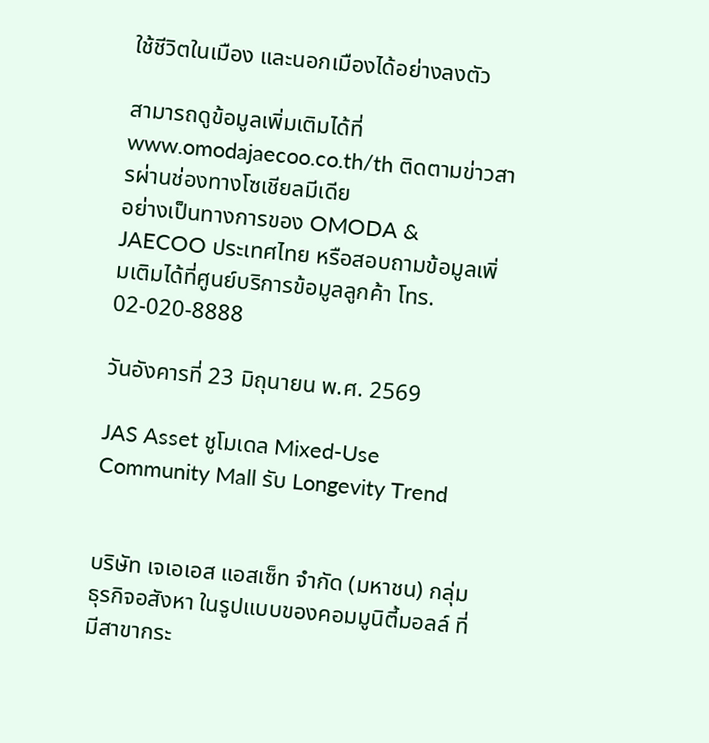ใช้ชีวิตในเมือง และนอกเมืองได้อย่างลงตัว

สามารถดูข้อมูลเพิ่มเติมได้ที่ www.omodajaecoo.co.th/th ติดตามข่าวสารผ่านช่องทางโซเชียลมีเดีย
อย่างเป็นทางการของ OMODA & JAECOO ประเทศไทย หรือสอบถามข้อมูลเพิ่มเติมได้ที่ศูนย์บริการข้อมูลลูกค้า โทร. 02-020-8888

วันอังคารที่ 23 มิถุนายน พ.ศ. 2569

JAS Asset ชูโมเดล Mixed-Use Community Mall รับ Longevity Trend


บริษัท เจเอเอส แอสเซ็ท จำกัด (มหาชน) กลุ่มธุรกิจอสังหา ในรูปแบบของคอมมูนิตี้มอลล์ ที่มีสาขากระ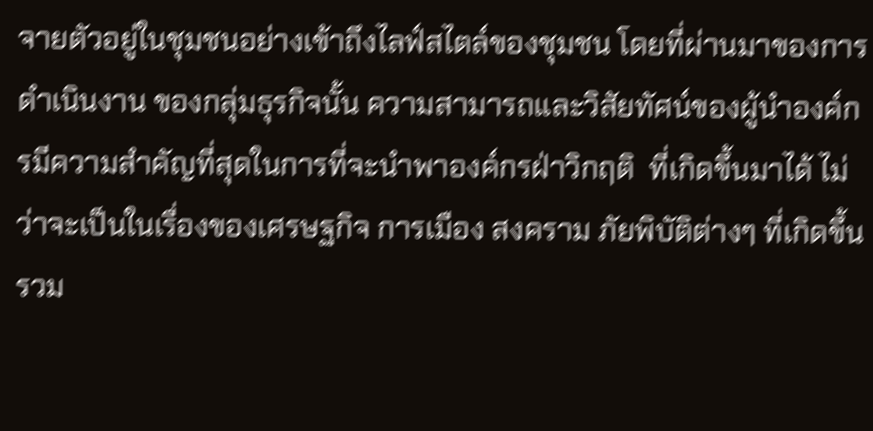จายตัวอยู่ในชุมชนอย่างเข้าถึงไลฟ์สไตล์ของชุมชน โดยที่ผ่านมาของการดำเนินงาน ของกลุ่มธุรกิจนั้น ความสามารถและวิสัยทัศน์ของผู้นำองค์กรมีความสำคัญที่สุดในการที่จะนำพาองค์กรฝ่าวิกฤติ  ที่เกิดขึ้นมาได้ ไม่ว่าจะเป็นในเรื่องของเศรษฐกิจ การเมือง สงคราม ภัยพิบัติต่างๆ ที่เกิดขึ้น รวม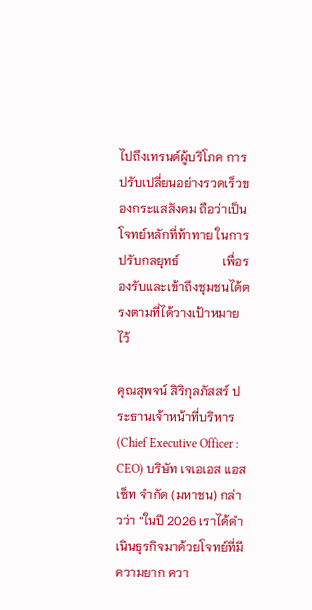ไปถึงเทรนด์ผู้บริโภค การปรับเปลี่ยนอย่างรวดเร็วของกระแสสังคม ถือว่าเป็นโจทย์หลักที่ท้าทาย ในการปรับกลยุทธ์              เพื่อรองรับและเข้าถึงชุมชนได้ตรงตามที่ได้วางเป้าหมายไว้

คุณสุพจน์ สิริกุลภัสสร์ ประธานเจ้าหน้าที่บริหาร (Chief Executive Officer : CEO) บริษัท เจเอเอส แอสเซ็ท จำกัด (มหาชน) กล่าวว่า “ในปี 2026 เราได้ดำเนินธุรกิจมาด้วยโจทย์ที่มีความยาก ควา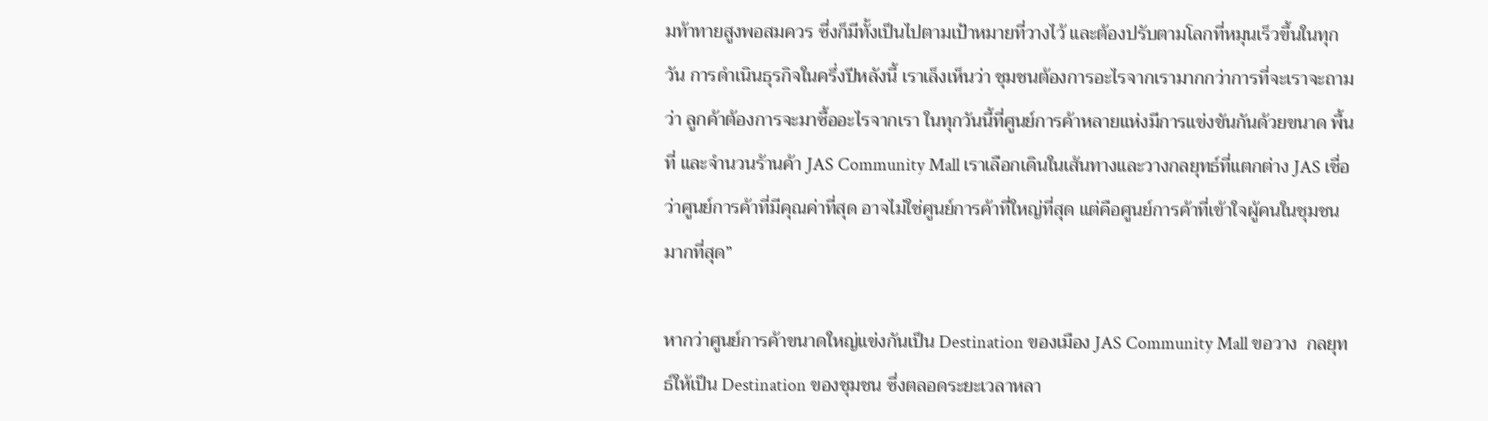มท้าทายสูงพอสมควร ซึ่งก็มีทั้งเป็นไปตามเป้าหมายที่วางไว้ และต้องปรับตามโลกที่หมุนเร็วขึ้นในทุกวัน การดำเนินธุรกิจในครึ่งปีหลังนี้ เราเล็งเห็นว่า ชุมชนต้องการอะไรจากเรามากกว่าการที่จะเราจะถามว่า ลูกค้าต้องการจะมาซื้ออะไรจากเรา ในทุกวันนี้ที่ศูนย์การค้าหลายแห่งมีการแข่งขันกันด้วยขนาด พื้นที่ และจำนวนร้านค้า JAS Community Mall เราเลือกเดินในเส้นทางและวางกลยุทธ์ที่แตกต่าง JAS เชื่อว่าศูนย์การค้าที่มีคุณค่าที่สุด อาจไม่ใช่ศูนย์การค้าที่ใหญ่ที่สุด แต่คือศูนย์การค้าที่เข้าใจผู้คนในชุมชนมากที่สุด”

หากว่าศูนย์การค้าขนาดใหญ่แข่งกันเป็น Destination ของเมือง JAS Community Mall ขอวาง  กลยุทธ์ให้เป็น Destination ของชุมชน ซึ่งตลอดระยะเวลาหลา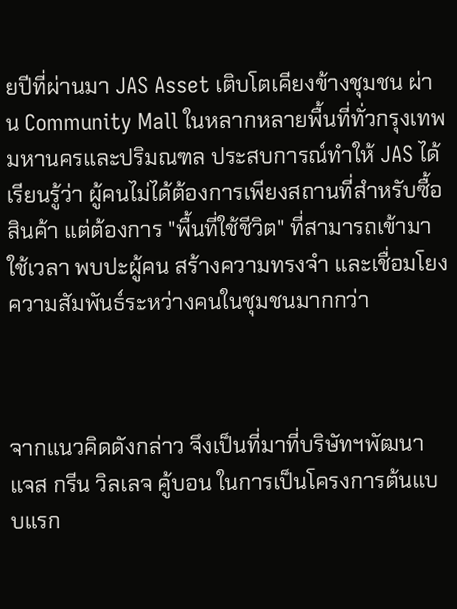ยปีที่ผ่านมา JAS Asset เติบโตเคียงข้างชุมชน ผ่าน Community Mall ในหลากหลายพื้นที่ทั่วกรุงเทพมหานครและปริมณฑล ประสบการณ์ทำให้ JAS ได้เรียนรู้ว่า ผู้คนไม่ได้ต้องการเพียงสถานที่สำหรับซื้อสินค้า แต่ต้องการ "พื้นที่ใช้ชีวิต" ที่สามารถเข้ามาใช้เวลา พบปะผู้คน สร้างความทรงจำ และเชื่อมโยงความสัมพันธ์ระหว่างคนในชุมชนมากกว่า



จากแนวคิดดังกล่าว จึงเป็นที่มาที่บริษัทฯพัฒนา แจส กรีน วิลเลจ คู้บอน ในการเป็นโครงการต้นแบบแรก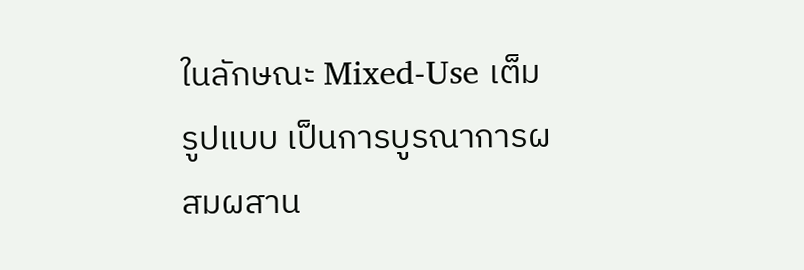ในลักษณะ Mixed-Use เต็มรูปแบบ เป็นการบูรณาการผสมผสาน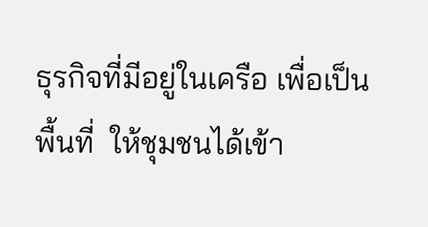ธุรกิจที่มีอยู่ในเครือ เพื่อเป็นพื้นที่  ให้ชุมชนได้เข้า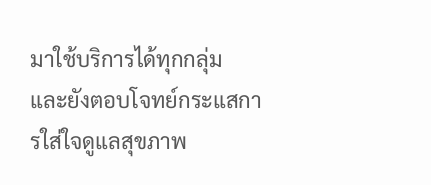มาใช้บริการได้ทุกกลุ่ม และยังตอบโจทย์กระแสการใส่ใจดูแลสุขภาพ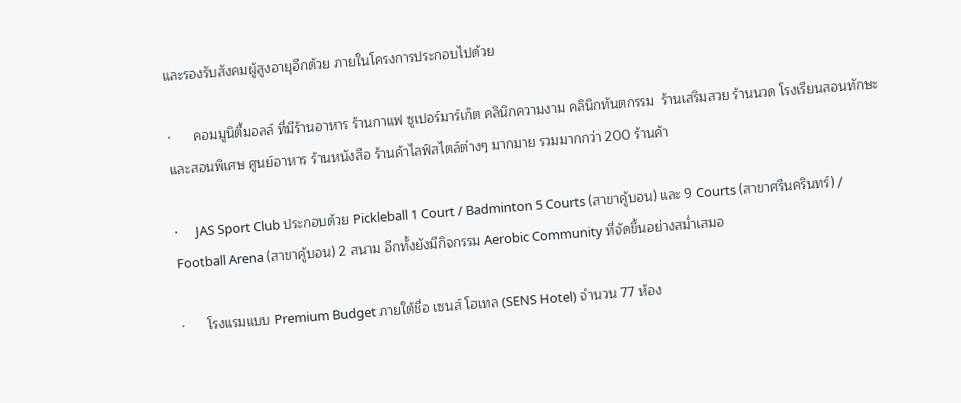และรองรับสังคมผู้สูงอายุอีกด้วย ภายในโครงการประกอบไปด้วย

·      คอมมูนิตี้มอลล์ ที่มีร้านอาหาร ร้านกาแฟ ซูเปอร์มาร์เก็ต คลินิกความงาม คลินิกทันตกรรม  ร้านเสริมสวย ร้านนวด โรงเรียนสอนทักษะและสอนพิเศษ ศูนย์อาหาร ร้านหนังสือ ร้านค้าไลฟ์สไตล์ต่างๆ มากมาย รวมมากกว่า 200 ร้านค้า

·      JAS Sport Club ประกอบด้วย Pickleball 1 Court / Badminton 5 Courts (สาขาคู้บอน) และ 9 Courts (สาขาศรีนครินทร์) / Football Arena (สาขาคู้บอน) 2 สนาม อีกทั้งยังมีกิจกรรม Aerobic Community ที่จัดขึ้นอย่างสม่ำเสมอ

·      โรงแรมแบบ Premium Budget ภายใต้ชื่อ เซนส์ โฮเทล (SENS Hotel) จำนวน 77 ห้อง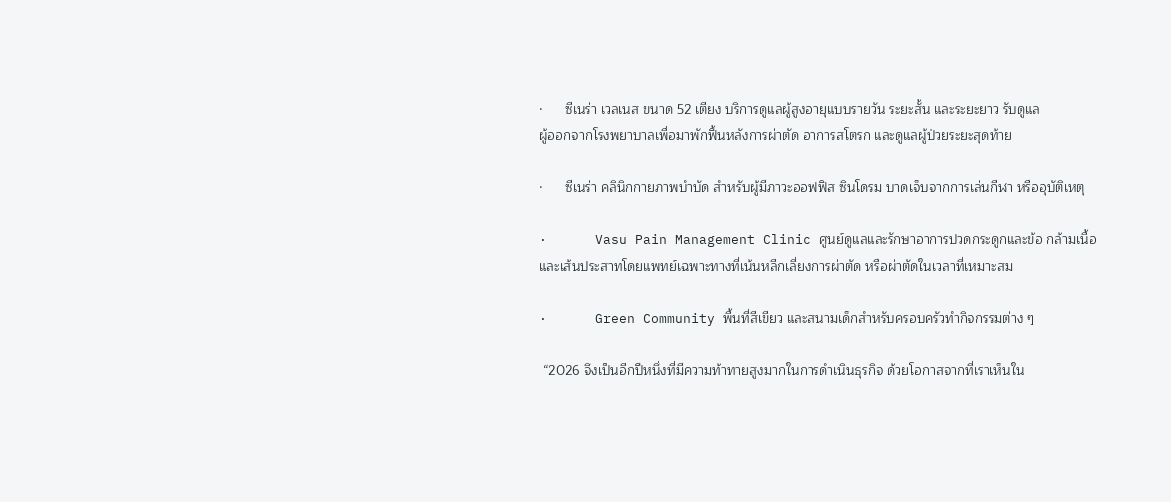·      ซีเนร่า เวลเนส ขนาด 52 เตียง บริการดูแลผู้สูงอายุแบบรายวัน ระยะสั้น และระยะยาว รับดูแล
ผู้ออกจากโรงพยาบาลเพื่อมาพักฟื้นหลังการผ่าตัด อาการสโตรก และดูแลผู้ป่วยระยะสุดท้าย

·      ซีเนร่า คลินิกกายภาพบำบัด สำหรับผู้มีภาวะออฟฟิส ซินโดรม บาดเจ็บจากการเล่นกีฬา หรืออุบัติเหตุ

·      Vasu Pain Management Clinic ศูนย์ดูแลและรักษาอาการปวดกระดูกและข้อ กล้ามเนื้อ และเส้นประสาทโดยแพทย์เฉพาะทางที่เน้นหลีกเลี่ยงการผ่าตัด หรือผ่าตัดในเวลาที่เหมาะสม

·      Green Community พื้นที่สีเขียว และสนามเด็กสำหรับครอบครัวทำกิจกรรมต่าง ๆ

 “2026 จึงเป็นอีกปีหนึ่งที่มีความท้าทายสูงมากในการดำเนินธุรกิจ ด้วยโอกาสจากที่เราเห็นใน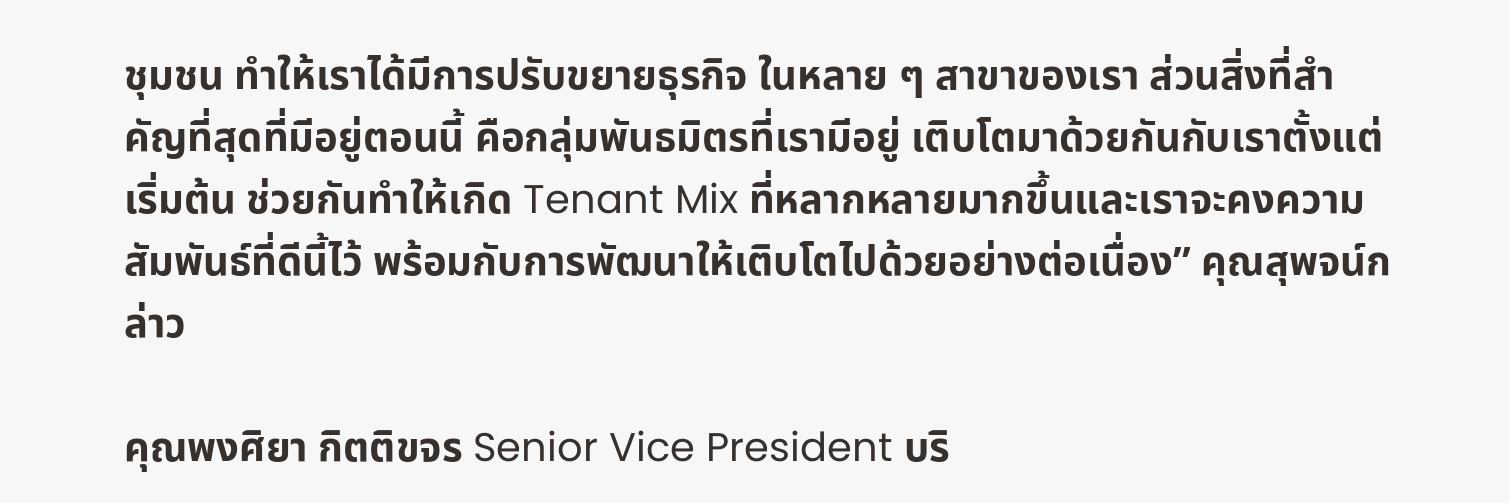ชุมชน ทำให้เราได้มีการปรับขยายธุรกิจ ในหลาย ๆ สาขาของเรา ส่วนสิ่งที่สำคัญที่สุดที่มีอยู่ตอนนี้ คือกลุ่มพันธมิตรที่เรามีอยู่ เติบโตมาด้วยกันกับเราตั้งแต่เริ่มต้น ช่วยกันทำให้เกิด Tenant Mix ที่หลากหลายมากขึ้นและเราจะคงความสัมพันธ์ที่ดีนี้ไว้ พร้อมกับการพัฒนาให้เติบโตไปด้วยอย่างต่อเนื่อง” คุณสุพจน์กล่าว

คุณพงศิยา กิตติขจร Senior Vice President บริ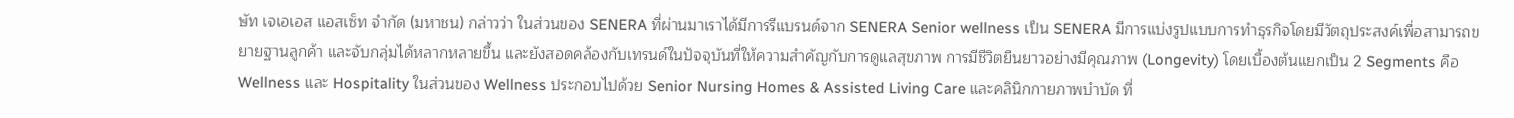ษัท เจเอเอส แอสเซ็ท จำกัด (มหาชน) กล่าวว่า ในส่วนของ SENERA ที่ผ่านมาเราได้มีการรีแบรนด์จาก SENERA Senior wellness เป็น SENERA มีการแบ่งรูปแบบการทำธุรกิจโดยมีวัตถุประสงค์เพื่อสามารถขยายฐานลูกค้า และจับกลุ่มได้หลากหลายขึ้น และยังสอดคล้องกับเทรนด์ในปัจจุบันที่ให้ความสำคัญกับการดูแลสุขภาพ การมีชีวิตยืนยาวอย่างมีคุณภาพ (Longevity) โดยเบื้องต้นแยกเป็น 2 Segments คือ Wellness และ Hospitality ในส่วนของ Wellness ประกอบไปด้วย Senior Nursing Homes & Assisted Living Care และคลินิกกายภาพบำบัด ที่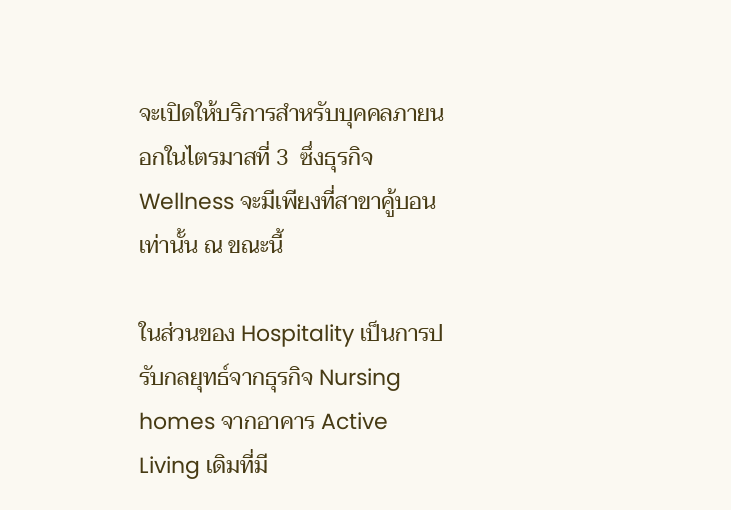จะเปิดให้บริการสำหรับบุคคลภายนอกในไตรมาสที่ 3  ซึ่งธุรกิจ Wellness จะมีเพียงที่สาขาคู้บอนเท่านั้น ณ ขณะนี้

ในส่วนของ Hospitality เป็นการปรับกลยุทธ์จากธุรกิจ Nursing homes จากอาคาร Active Living เดิมที่มี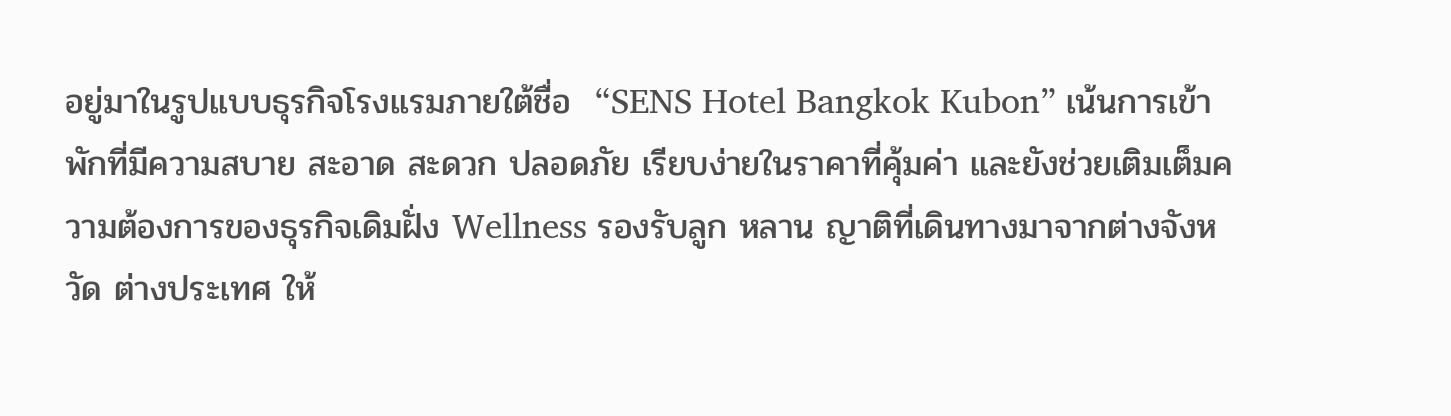อยู่มาในรูปแบบธุรกิจโรงแรมภายใต้ชื่อ  “SENS Hotel Bangkok Kubon” เน้นการเข้าพักที่มีความสบาย สะอาด สะดวก ปลอดภัย เรียบง่ายในราคาที่คุ้มค่า และยังช่วยเติมเต็มความต้องการของธุรกิจเดิมฝั่ง Wellness รองรับลูก หลาน ญาติที่เดินทางมาจากต่างจังหวัด ต่างประเทศ ให้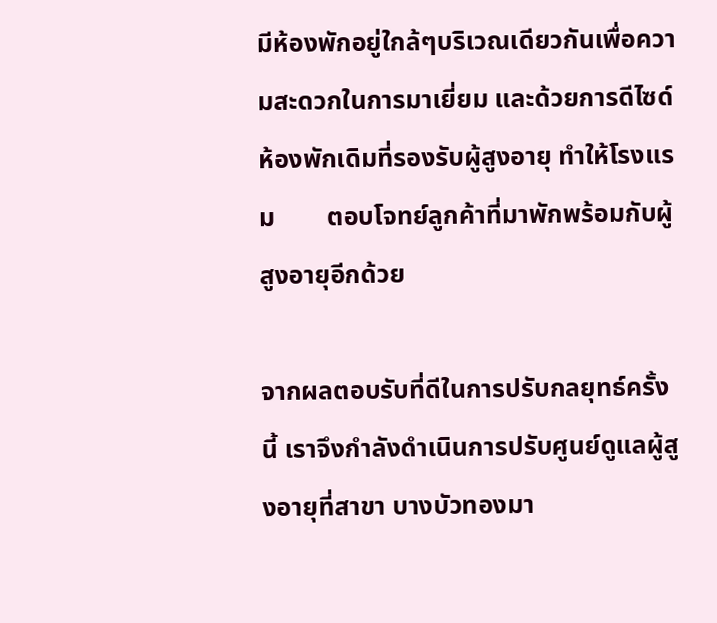มีห้องพักอยู่ใกล้ๆบริเวณเดียวกันเพื่อความสะดวกในการมาเยี่ยม และด้วยการดีไซด์ห้องพักเดิมที่รองรับผู้สูงอายุ ทำให้โรงแรม        ตอบโจทย์ลูกค้าที่มาพักพร้อมกับผู้สูงอายุอีกด้วย

จากผลตอบรับที่ดีในการปรับกลยุทธ์ครั้งนี้ เราจึงกำลังดำเนินการปรับศูนย์ดูแลผู้สูงอายุที่สาขา บางบัวทองมา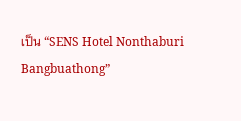เป็น “SENS Hotel Nonthaburi Bangbuathong”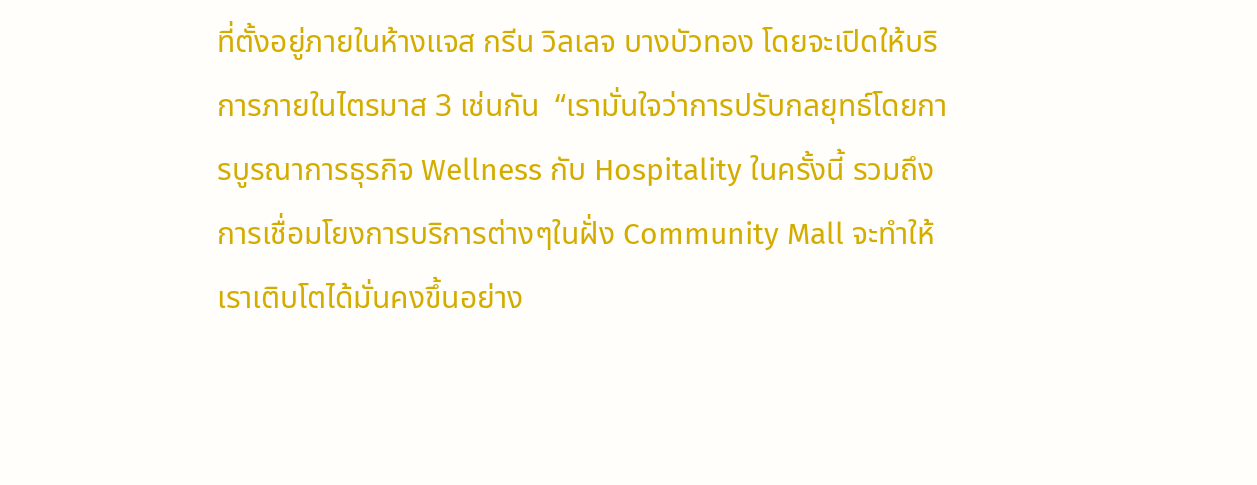ที่ตั้งอยู่ภายในห้างแจส กรีน วิลเลจ บางบัวทอง โดยจะเปิดให้บริการภายในไตรมาส 3 เช่นกัน  “เรามั่นใจว่าการปรับกลยุทธ์โดยการบูรณาการธุรกิจ Wellness กับ Hospitality ในครั้งนี้ รวมถึงการเชื่อมโยงการบริการต่างๆในฝั่ง Community Mall จะทำให้เราเติบโตได้มั่นคงขึ้นอย่าง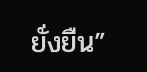ยั่งยืน”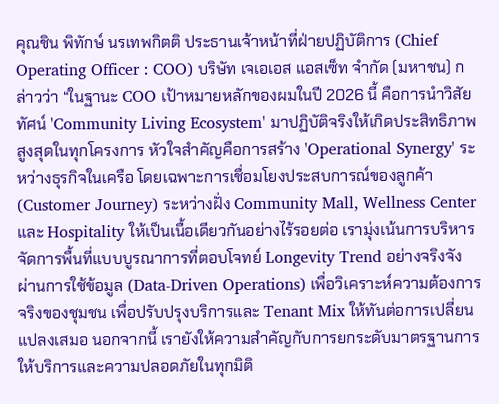คุณชิน พิทักษ์ นรเทพกิตติ ประธานเจ้าหน้าที่ฝ่ายปฏิบัติการ (Chief Operating Officer : COO) บริษัท เจเอเอส แอสเซ็ท จำกัด (มหาชน) กล่าวว่า “ในฐานะ COO เป้าหมายหลักของผมในปี 2026 นี้ คือการนำวิสัยทัศน์ 'Community Living Ecosystem' มาปฏิบัติจริงให้เกิดประสิทธิภาพสูงสุดในทุกโครงการ หัวใจสำคัญคือการสร้าง 'Operational Synergy' ระหว่างธุรกิจในเครือ โดยเฉพาะการเชื่อมโยงประสบการณ์ของลูกค้า (Customer Journey) ระหว่างฝั่ง Community Mall, Wellness Center และ Hospitality ให้เป็นเนื้อเดียวกันอย่างไร้รอยต่อ เรามุ่งเน้นการบริหารจัดการพื้นที่แบบบูรณาการที่ตอบโจทย์ Longevity Trend อย่างจริงจัง ผ่านการใช้ข้อมูล (Data-Driven Operations) เพื่อวิเคราะห์ความต้องการจริงของชุมชน เพื่อปรับปรุงบริการและ Tenant Mix ให้ทันต่อการเปลี่ยนแปลงเสมอ นอกจากนี้ เรายังให้ความสำคัญกับการยกระดับมาตรฐานการให้บริการและความปลอดภัยในทุกมิติ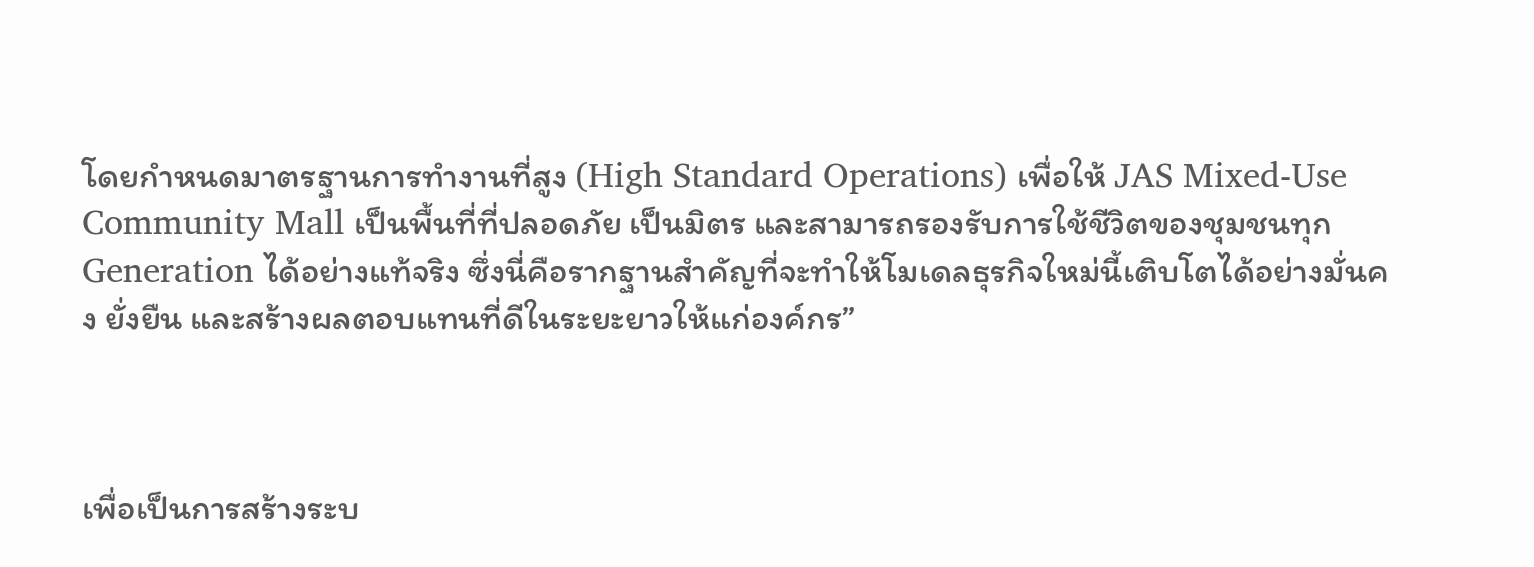โดยกำหนดมาตรฐานการทำงานที่สูง (High Standard Operations) เพื่อให้ JAS Mixed-Use Community Mall เป็นพื้นที่ที่ปลอดภัย เป็นมิตร และสามารถรองรับการใช้ชีวิตของชุมชนทุก Generation ได้อย่างแท้จริง ซึ่งนี่คือรากฐานสำคัญที่จะทำให้โมเดลธุรกิจใหม่นี้เติบโตได้อย่างมั่นคง ยั่งยืน และสร้างผลตอบแทนที่ดีในระยะยาวให้แก่องค์กร”



เพื่อเป็นการสร้างระบ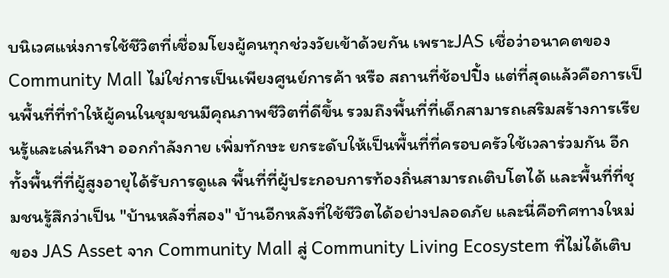บนิเวศแห่งการใช้ชีวิตที่เชื่อมโยงผู้คนทุกช่วงวัยเข้าด้วยกัน เพราะJAS เชื่อว่าอนาคตของ Community Mall ไม่ใช่การเป็นเพียงศูนย์การค้า หรือ สถานที่ช้อปปิ้ง แต่ที่สุดแล้วคือการเป็นพื้นที่ที่ทำให้ผู้คนในชุมชนมีคุณภาพชีวิตที่ดีขึ้น รวมถึงพื้นที่ที่เด็กสามารถเสริมสร้างการเรียนรู้และเล่นกีฬา ออกกำลังกาย เพิ่มทักษะ ยกระดับให้เป็นพื้นที่ที่ครอบครัวใช้เวลาร่วมกัน อีกทั้งพื้นที่ที่ผู้สูงอายุได้รับการดูแล พื้นที่ที่ผู้ประกอบการท้องถิ่นสามารถเติบโตได้ และพื้นที่ที่ชุมชนรู้สึกว่าเป็น "บ้านหลังที่สอง" บ้านอีกหลังที่ใช้ชีวิตได้อย่างปลอดภัย และนี่คือทิศทางใหม่ของ JAS Asset จาก Community Mall สู่ Community Living Ecosystem ที่ไม่ได้เติบ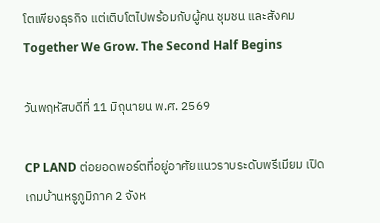โตเพียงธุรกิจ แต่เติบโตไปพร้อมกับผู้คน ชุมชน และสังคมTogether We Grow. The Second Half Begins

วันพฤหัสบดีที่ 11 มิถุนายน พ.ศ. 2569

CP LAND ต่อยอดพอร์ตที่อยู่อาศัยแนวราบระดับพรีเมียม เปิดเกมบ้านหรูภูมิภาค 2 จังห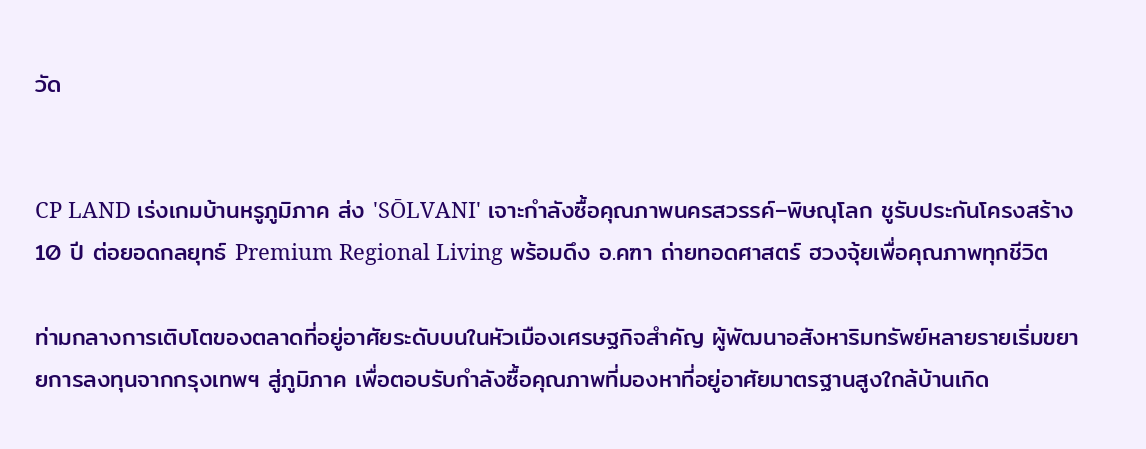วัด


CP LAND เร่งเกมบ้านหรูภูมิภาค ส่ง 'SŌLVANI' เจาะกำลังซื้อคุณภาพนครสวรรค์–พิษณุโลก ชูรับประกันโครงสร้าง 10 ปี ต่อยอดกลยุทธ์ Premium Regional Living พร้อมดึง อ.คฑา ถ่ายทอดศาสตร์ ฮวงจุ้ยเพื่อคุณภาพทุกชีวิต

ท่ามกลางการเติบโตของตลาดที่อยู่อาศัยระดับบนในหัวเมืองเศรษฐกิจสำคัญ ผู้พัฒนาอสังหาริมทรัพย์หลายรายเริ่มขยายการลงทุนจากกรุงเทพฯ สู่ภูมิภาค เพื่อตอบรับกำลังซื้อคุณภาพที่มองหาที่อยู่อาศัยมาตรฐานสูงใกล้บ้านเกิด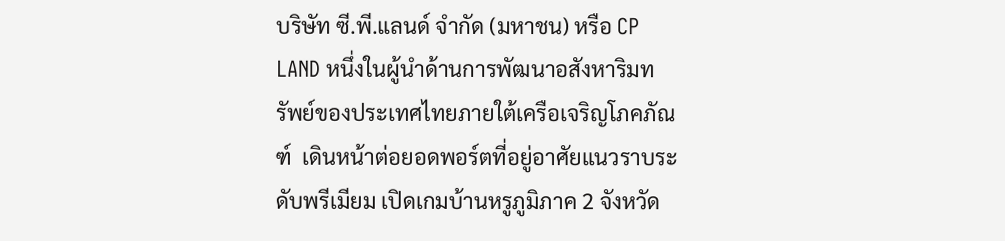บริษัท ซี.พี.แลนด์ จำกัด (มหาชน) หรือ CP LAND หนึ่งในผู้นำด้านการพัฒนาอสังหาริมทรัพย์ของประเทศไทยภายใต้เครือเจริญโภคภัณฑ์  เดินหน้าต่อยอดพอร์ตที่อยู่อาศัยแนวราบระดับพรีเมียม เปิดเกมบ้านหรูภูมิภาค 2 จังหวัด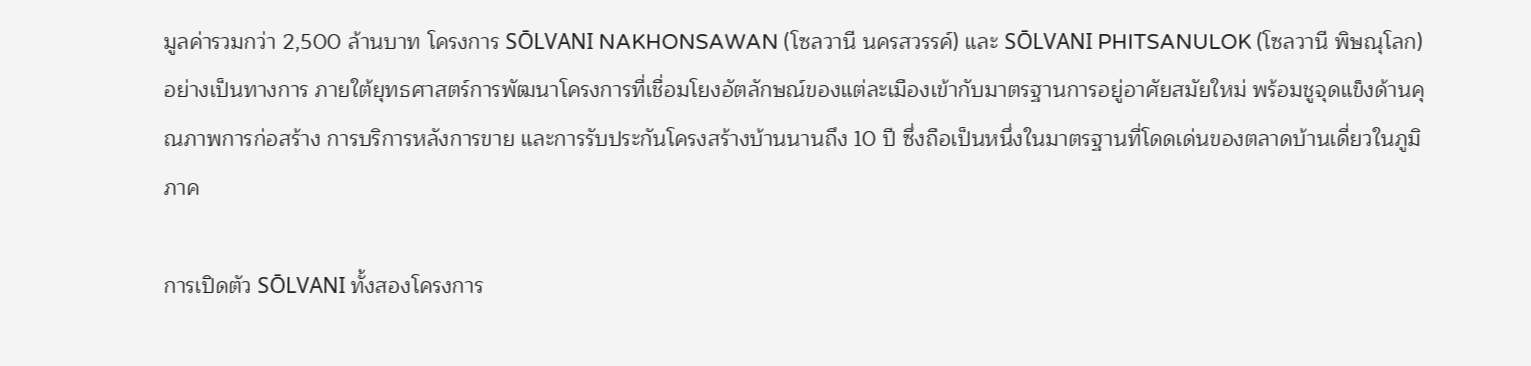มูลค่ารวมกว่า 2,500 ล้านบาท โครงการ SŌLVANI NAKHONSAWAN (โซลวานี นครสวรรค์) และ SŌLVANI PHITSANULOK (โซลวานี พิษณุโลก) อย่างเป็นทางการ ภายใต้ยุทธศาสตร์การพัฒนาโครงการที่เชื่อมโยงอัตลักษณ์ของแต่ละเมืองเข้ากับมาตรฐานการอยู่อาศัยสมัยใหม่ พร้อมชูจุดแข็งด้านคุณภาพการก่อสร้าง การบริการหลังการขาย และการรับประกันโครงสร้างบ้านนานถึง 10 ปี ซึ่งถือเป็นหนึ่งในมาตรฐานที่โดดเด่นของตลาดบ้านเดี่ยวในภูมิภาค

การเปิดตัว SŌLVANI ทั้งสองโครงการ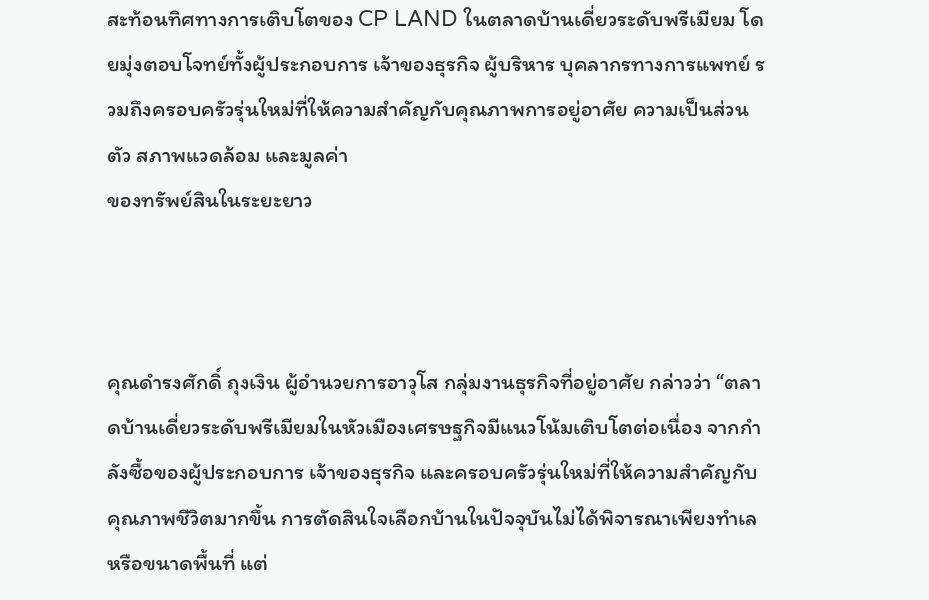สะท้อนทิศทางการเติบโตของ CP LAND ในตลาดบ้านเดี่ยวระดับพรีเมียม โดยมุ่งตอบโจทย์ทั้งผู้ประกอบการ เจ้าของธุรกิจ ผู้บริหาร บุคลากรทางการแพทย์ รวมถึงครอบครัวรุ่นใหม่ที่ให้ความสำคัญกับคุณภาพการอยู่อาศัย ความเป็นส่วนตัว สภาพแวดล้อม และมูลค่า
ของทรัพย์สินในระยะยาว



คุณดำรงศักดิ์ ถุงเงิน ผู้อำนวยการอาวุโส กลุ่มงานธุรกิจที่อยู่อาศัย กล่าวว่า “ตลาดบ้านเดี่ยวระดับพรีเมียมในหัวเมืองเศรษฐกิจมีแนวโน้มเติบโตต่อเนื่อง จากกำลังซื้อของผู้ประกอบการ เจ้าของธุรกิจ และครอบครัวรุ่นใหม่ที่ให้ความสำคัญกับคุณภาพชีวิตมากขึ้น การตัดสินใจเลือกบ้านในปัจจุบันไม่ได้พิจารณาเพียงทำเลหรือขนาดพื้นที่ แต่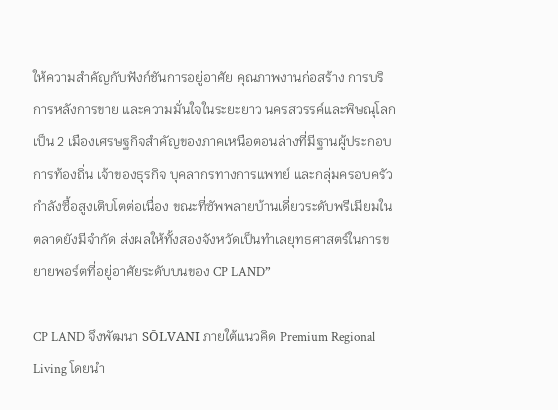ให้ความสำคัญกับฟังก์ชันการอยู่อาศัย คุณภาพงานก่อสร้าง การบริการหลังการขาย และความมั่นใจในระยะยาว นครสวรรค์และพิษณุโลกเป็น 2 เมืองเศรษฐกิจสำคัญของภาคเหนือตอนล่างที่มีฐานผู้ประกอบการท้องถิ่น เจ้าของธุรกิจ บุคลากรทางการแพทย์ และกลุ่มครอบครัวกำลังซื้อสูงเติบโตต่อเนื่อง ขณะที่ซัพพลายบ้านเดี่ยวระดับพรีเมียมในตลาดยังมีจำกัด ส่งผลให้ทั้งสองจังหวัดเป็นทำเลยุทธศาสตร์ในการขยายพอร์ตที่อยู่อาศัยระดับบนของ CP LAND”

CP LAND จึงพัฒนา SŌLVANI ภายใต้แนวคิด Premium Regional Living โดยนำ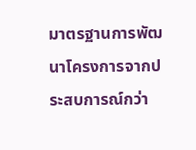มาตรฐานการพัฒนาโครงการจากประสบการณ์กว่า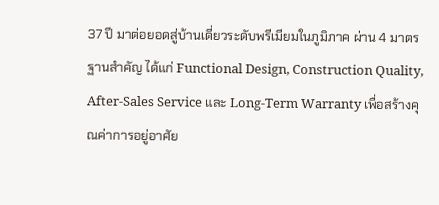37 ปี มาต่อยอดสู่บ้านเดี่ยวระดับพรีเมียมในภูมิภาค ผ่าน 4 มาตรฐานสำคัญ ได้แก่ Functional Design, Construction Quality, After-Sales Service และ Long-Term Warranty เพื่อสร้างคุณค่าการอยู่อาศัย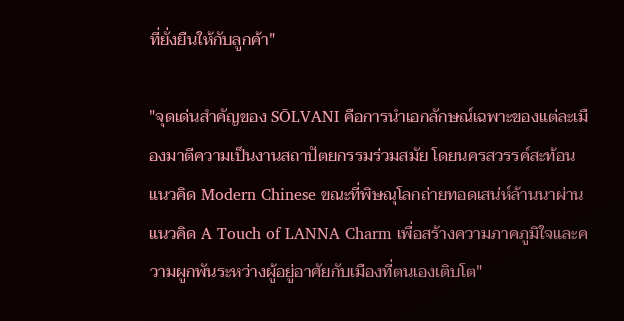ที่ยั่งยืนให้กับลูกค้า"

"จุดเด่นสำคัญของ SŌLVANI คือการนำเอกลักษณ์เฉพาะของแต่ละเมืองมาตีความเป็นงานสถาปัตยกรรมร่วมสมัย โดยนครสวรรค์สะท้อนแนวคิด Modern Chinese ขณะที่พิษณุโลกถ่ายทอดเสน่ห์ล้านนาผ่านแนวคิด A Touch of LANNA Charm เพื่อสร้างความภาคภูมิใจและความผูกพันระหว่างผู้อยู่อาศัยกับเมืองที่ตนเองเติบโต"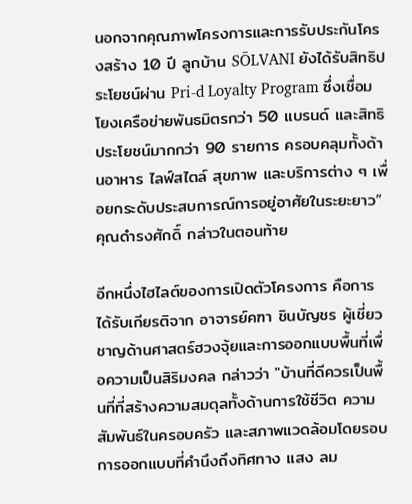นอกจากคุณภาพโครงการและการรับประกันโครงสร้าง 10 ปี ลูกบ้าน SŌLVANI ยังได้รับสิทธิประโยชน์ผ่าน Pri-d Loyalty Program ซึ่งเชื่อมโยงเครือข่ายพันธมิตรกว่า 50 แบรนด์ และสิทธิประโยชน์มากกว่า 90 รายการ ครอบคลุมทั้งด้านอาหาร ไลฟ์สไตล์ สุขภาพ และบริการต่าง ๆ เพื่อยกระดับประสบการณ์การอยู่อาศัยในระยะยาว” คุณดำรงศักดิ์ กล่าวในตอนท้าย

อีกหนึ่งไฮไลต์ของการเปิดตัวโครงการ คือการได้รับเกียรติจาก อาจารย์คฑา ชินบัญชร ผู้เชี่ยวชาญด้านศาสตร์ฮวงจุ้ยและการออกแบบพื้นที่เพื่อความเป็นสิริมงคล กล่าวว่า "บ้านที่ดีควรเป็นพื้นที่ที่สร้างความสมดุลทั้งด้านการใช้ชีวิต ความสัมพันธ์ในครอบครัว และสภาพแวดล้อมโดยรอบ การออกแบบที่คำนึงถึงทิศทาง แสง ลม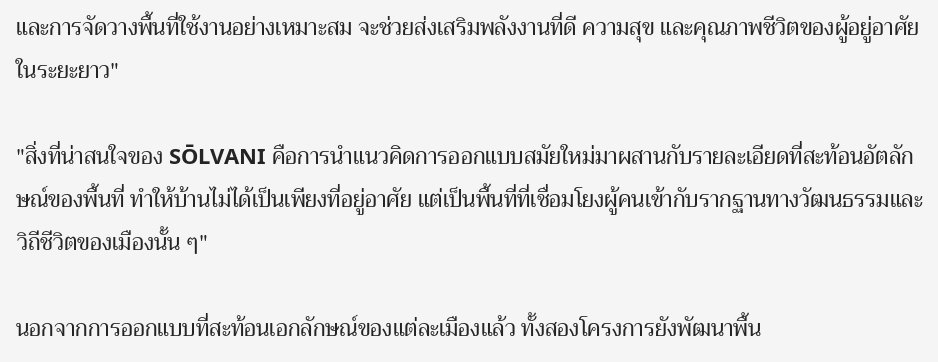และการจัดวางพื้นที่ใช้งานอย่างเหมาะสม จะช่วยส่งเสริมพลังงานที่ดี ความสุข และคุณภาพชีวิตของผู้อยู่อาศัยในระยะยาว"

"สิ่งที่น่าสนใจของ SŌLVANI คือการนำแนวคิดการออกแบบสมัยใหม่มาผสานกับรายละเอียดที่สะท้อนอัตลักษณ์ของพื้นที่ ทำให้บ้านไม่ได้เป็นเพียงที่อยู่อาศัย แต่เป็นพื้นที่ที่เชื่อมโยงผู้คนเข้ากับรากฐานทางวัฒนธรรมและวิถีชีวิตของเมืองนั้น ๆ"

นอกจากการออกแบบที่สะท้อนเอกลักษณ์ของแต่ละเมืองแล้ว ทั้งสองโครงการยังพัฒนาพื้น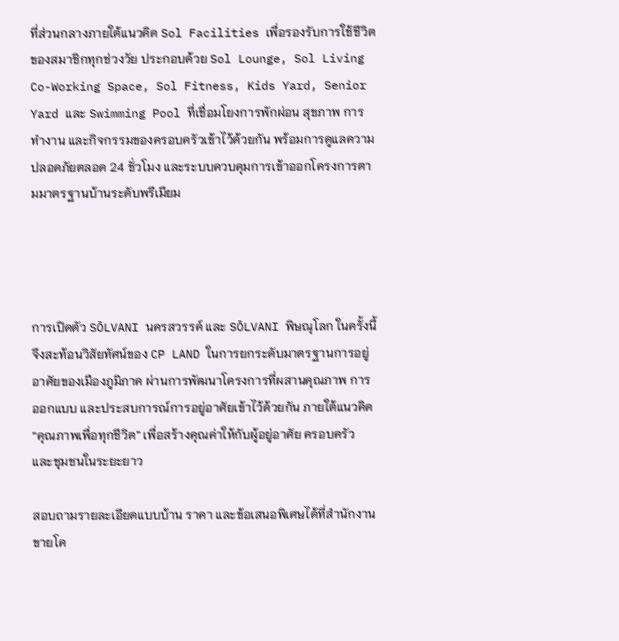ที่ส่วนกลางภายใต้แนวคิด Sol Facilities เพื่อรองรับการใช้ชีวิตของสมาชิกทุกช่วงวัย ประกอบด้วย Sol Lounge, Sol Living Co-Working Space, Sol Fitness, Kids Yard, Senior Yard และ Swimming Pool ที่เชื่อมโยงการพักผ่อน สุขภาพ การทำงาน และกิจกรรมของครอบครัวเข้าไว้ด้วยกัน พร้อมการดูแลความปลอดภัยตลอด 24 ชั่วโมง และระบบควบคุมการเข้าออกโครงการตามมาตรฐานบ้านระดับพรีเมียม




การเปิดตัว SŌLVANI นครสวรรค์ และ SŌLVANI พิษณุโลก ในครั้งนี้ จึงสะท้อนวิสัยทัศน์ของ CP LAND ในการยกระดับมาตรฐานการอยู่อาศัยของเมืองภูมิภาค ผ่านการพัฒนาโครงการที่ผสานคุณภาพ การออกแบบ และประสบการณ์การอยู่อาศัยเข้าไว้ด้วยกัน ภายใต้แนวคิด “คุณภาพเพื่อทุกชีวิต” เพื่อสร้างคุณค่าให้กับผู้อยู่อาศัย ครอบครัว และชุมชนในระยะยาว

สอบถามรายละเอียดแบบบ้าน ราคา และข้อเสนอพิเศษได้ที่สำนักงานขายโค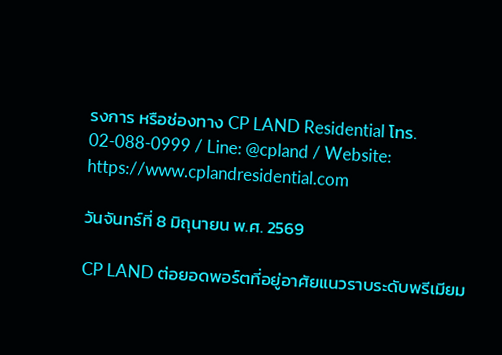รงการ หรือช่องทาง CP LAND Residential โทร. 02-088-0999 / Line: @cpland / Website: https://www.cplandresidential.com

วันจันทร์ที่ 8 มิถุนายน พ.ศ. 2569

CP LAND ต่อยอดพอร์ตที่อยู่อาศัยแนวราบระดับพรีเมียม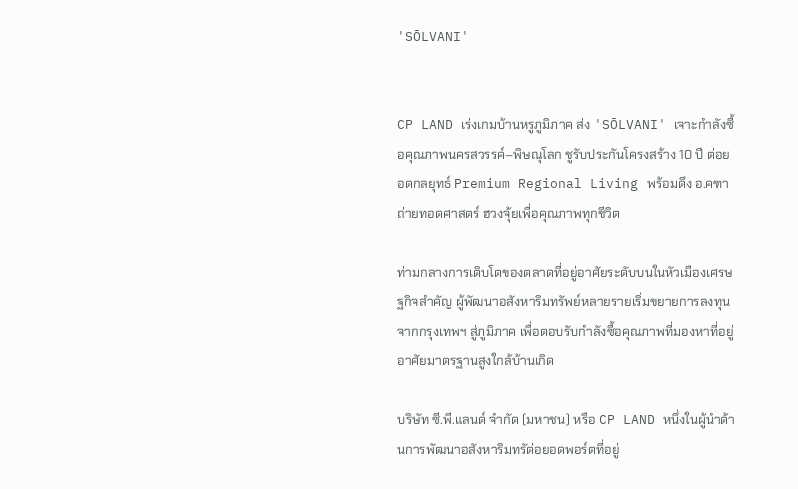'SŌLVANI'


CP LAND เร่งเกมบ้านหรูภูมิภาค ส่ง 'SŌLVANI' เจาะกำลังซื้อคุณภาพนครสวรรค์–พิษณุโลก ชูรับประกันโครงสร้าง 10 ปี ต่อยอดกลยุทธ์ Premium Regional Living พร้อมดึง อ.คฑา ถ่ายทอดศาสตร์ ฮวงจุ้ยเพื่อคุณภาพทุกชีวิต

ท่ามกลางการเติบโตของตลาดที่อยู่อาศัยระดับบนในหัวเมืองเศรษฐกิจสำคัญ ผู้พัฒนาอสังหาริมทรัพย์หลายรายเริ่มขยายการลงทุนจากกรุงเทพฯ สู่ภูมิภาค เพื่อตอบรับกำลังซื้อคุณภาพที่มองหาที่อยู่อาศัยมาตรฐานสูงใกล้บ้านเกิด

บริษัท ซี.พี.แลนด์ จำกัด (มหาชน) หรือ CP LAND หนึ่งในผู้นำด้านการพัฒนาอสังหาริมทรัต่อยอดพอร์ตที่อยู่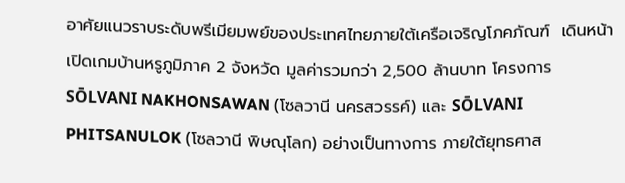อาศัยแนวราบระดับพรีเมียมพย์ของประเทศไทยภายใต้เครือเจริญโภคภัณฑ์  เดินหน้า เปิดเกมบ้านหรูภูมิภาค 2 จังหวัด มูลค่ารวมกว่า 2,500 ล้านบาท โครงการ SŌLVANI NAKHONSAWAN (โซลวานี นครสวรรค์) และ SŌLVANI PHITSANULOK (โซลวานี พิษณุโลก) อย่างเป็นทางการ ภายใต้ยุทธศาส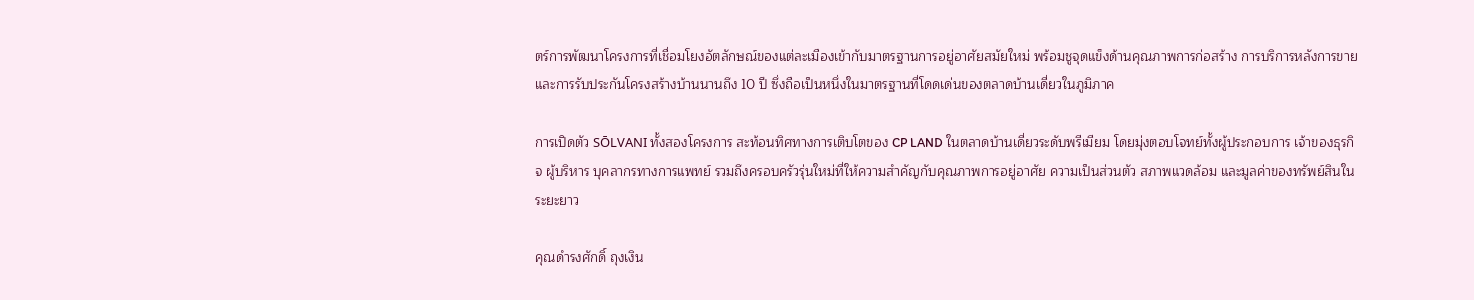ตร์การพัฒนาโครงการที่เชื่อมโยงอัตลักษณ์ของแต่ละเมืองเข้ากับมาตรฐานการอยู่อาศัยสมัยใหม่ พร้อมชูจุดแข็งด้านคุณภาพการก่อสร้าง การบริการหลังการขาย และการรับประกันโครงสร้างบ้านนานถึง 10 ปี ซึ่งถือเป็นหนึ่งในมาตรฐานที่โดดเด่นของตลาดบ้านเดี่ยวในภูมิภาค

การเปิดตัว SŌLVANI ทั้งสองโครงการ สะท้อนทิศทางการเติบโตของ CP LAND ในตลาดบ้านเดี่ยวระดับพรีเมียม โดยมุ่งตอบโจทย์ทั้งผู้ประกอบการ เจ้าของธุรกิจ ผู้บริหาร บุคลากรทางการแพทย์ รวมถึงครอบครัวรุ่นใหม่ที่ให้ความสำคัญกับคุณภาพการอยู่อาศัย ความเป็นส่วนตัว สภาพแวดล้อม และมูลค่าของทรัพย์สินในระยะยาว

คุณดำรงศักดิ์ ถุงเงิน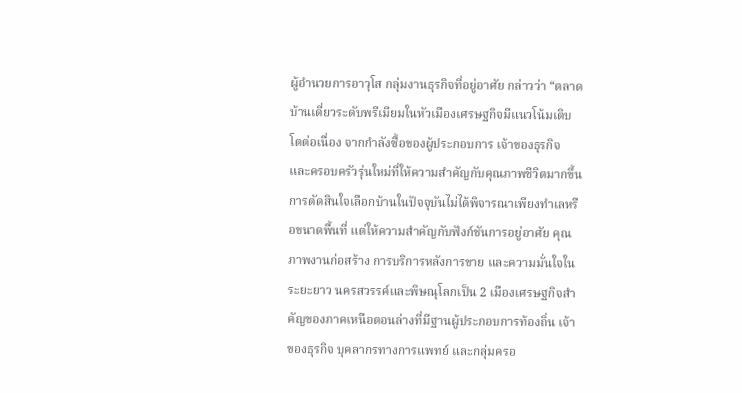ผู้อำนวยการอาวุโส กลุ่มงานธุรกิจที่อยู่อาศัย กล่าวว่า “ตลาดบ้านเดี่ยวระดับพรีเมียมในหัวเมืองเศรษฐกิจมีแนวโน้มเติบโตต่อเนื่อง จากกำลังซื้อของผู้ประกอบการ เจ้าของธุรกิจ และครอบครัวรุ่นใหม่ที่ให้ความสำคัญกับคุณภาพชีวิตมากขึ้น การตัดสินใจเลือกบ้านในปัจจุบันไม่ได้พิจารณาเพียงทำเลหรือขนาดพื้นที่ แต่ให้ความสำคัญกับฟังก์ชันการอยู่อาศัย คุณภาพงานก่อสร้าง การบริการหลังการขาย และความมั่นใจในระยะยาว นครสวรรค์และพิษณุโลกเป็น 2 เมืองเศรษฐกิจสำคัญของภาคเหนือตอนล่างที่มีฐานผู้ประกอบการท้องถิ่น เจ้าของธุรกิจ บุคลากรทางการแพทย์ และกลุ่มครอ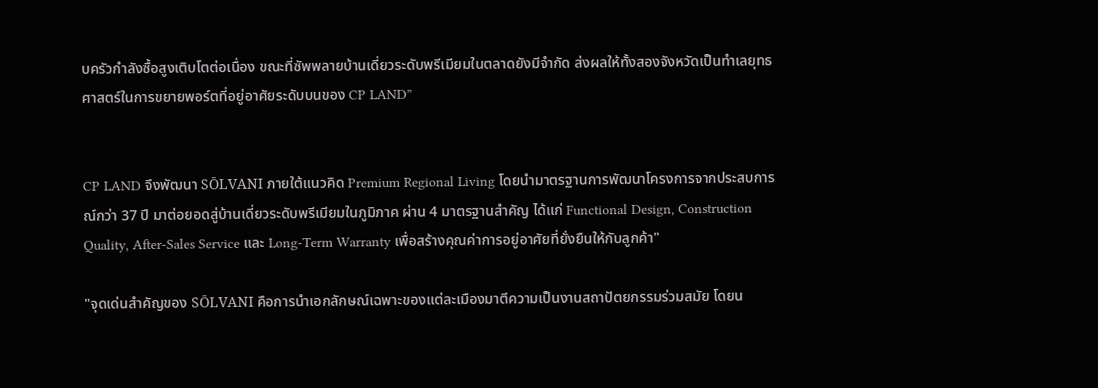บครัวกำลังซื้อสูงเติบโตต่อเนื่อง ขณะที่ซัพพลายบ้านเดี่ยวระดับพรีเมียมในตลาดยังมีจำกัด ส่งผลให้ทั้งสองจังหวัดเป็นทำเลยุทธศาสตร์ในการขยายพอร์ตที่อยู่อาศัยระดับบนของ CP LAND”


CP LAND จึงพัฒนา SŌLVANI ภายใต้แนวคิด Premium Regional Living โดยนำมาตรฐานการพัฒนาโครงการจากประสบการณ์กว่า 37 ปี มาต่อยอดสู่บ้านเดี่ยวระดับพรีเมียมในภูมิภาค ผ่าน 4 มาตรฐานสำคัญ ได้แก่ Functional Design, Construction Quality, After-Sales Service และ Long-Term Warranty เพื่อสร้างคุณค่าการอยู่อาศัยที่ยั่งยืนให้กับลูกค้า"

"จุดเด่นสำคัญของ SŌLVANI คือการนำเอกลักษณ์เฉพาะของแต่ละเมืองมาตีความเป็นงานสถาปัตยกรรมร่วมสมัย โดยน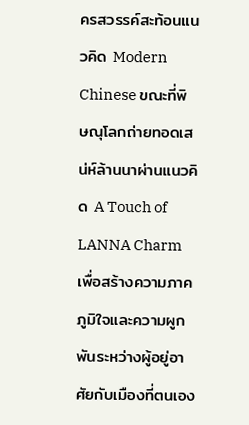ครสวรรค์สะท้อนแนวคิด Modern Chinese ขณะที่พิษณุโลกถ่ายทอดเสน่ห์ล้านนาผ่านแนวคิด A Touch of LANNA Charm เพื่อสร้างความภาคภูมิใจและความผูกพันระหว่างผู้อยู่อาศัยกับเมืองที่ตนเอง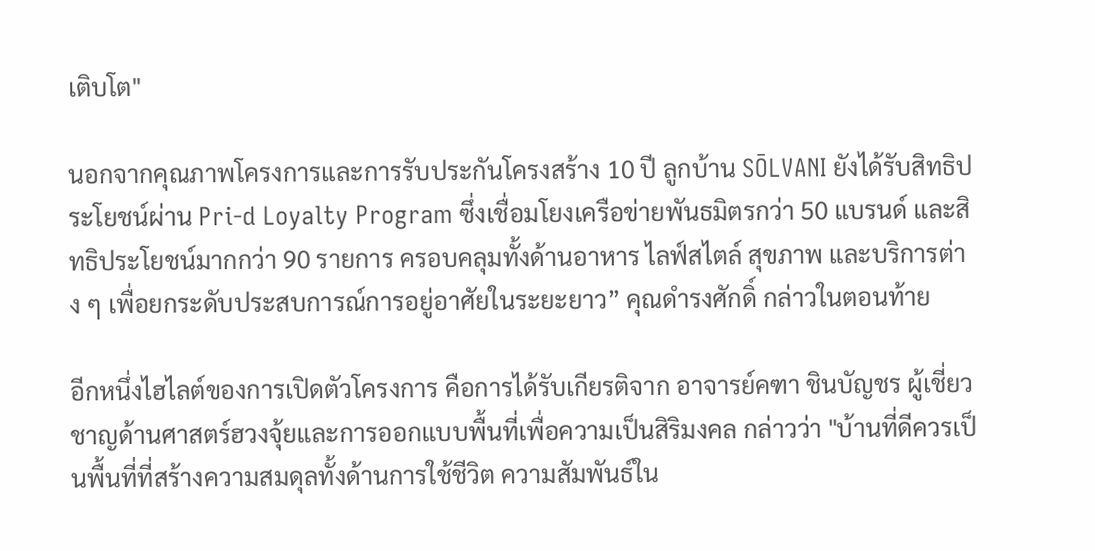เติบโต"

นอกจากคุณภาพโครงการและการรับประกันโครงสร้าง 10 ปี ลูกบ้าน SŌLVANI ยังได้รับสิทธิประโยชน์ผ่าน Pri-d Loyalty Program ซึ่งเชื่อมโยงเครือข่ายพันธมิตรกว่า 50 แบรนด์ และสิทธิประโยชน์มากกว่า 90 รายการ ครอบคลุมทั้งด้านอาหาร ไลฟ์สไตล์ สุขภาพ และบริการต่าง ๆ เพื่อยกระดับประสบการณ์การอยู่อาศัยในระยะยาว” คุณดำรงศักดิ์ กล่าวในตอนท้าย

อีกหนึ่งไฮไลต์ของการเปิดตัวโครงการ คือการได้รับเกียรติจาก อาจารย์คฑา ชินบัญชร ผู้เชี่ยวชาญด้านศาสตร์ฮวงจุ้ยและการออกแบบพื้นที่เพื่อความเป็นสิริมงคล กล่าวว่า "บ้านที่ดีควรเป็นพื้นที่ที่สร้างความสมดุลทั้งด้านการใช้ชีวิต ความสัมพันธ์ใน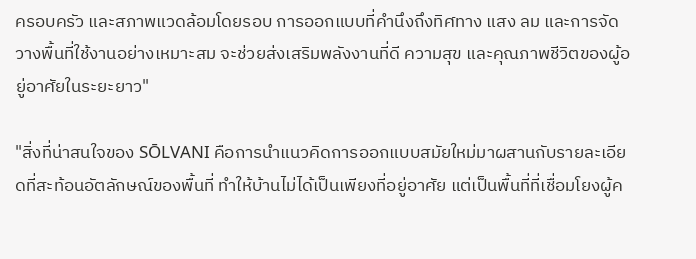ครอบครัว และสภาพแวดล้อมโดยรอบ การออกแบบที่คำนึงถึงทิศทาง แสง ลม และการจัดวางพื้นที่ใช้งานอย่างเหมาะสม จะช่วยส่งเสริมพลังงานที่ดี ความสุข และคุณภาพชีวิตของผู้อยู่อาศัยในระยะยาว"

"สิ่งที่น่าสนใจของ SŌLVANI คือการนำแนวคิดการออกแบบสมัยใหม่มาผสานกับรายละเอียดที่สะท้อนอัตลักษณ์ของพื้นที่ ทำให้บ้านไม่ได้เป็นเพียงที่อยู่อาศัย แต่เป็นพื้นที่ที่เชื่อมโยงผู้ค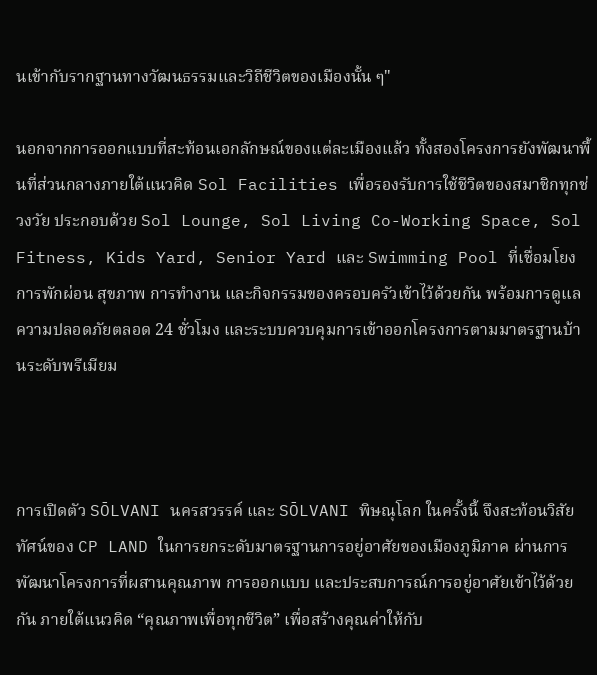นเข้ากับรากฐานทางวัฒนธรรมและวิถีชีวิตของเมืองนั้น ๆ"

นอกจากการออกแบบที่สะท้อนเอกลักษณ์ของแต่ละเมืองแล้ว ทั้งสองโครงการยังพัฒนาพื้นที่ส่วนกลางภายใต้แนวคิด Sol Facilities เพื่อรองรับการใช้ชีวิตของสมาชิกทุกช่วงวัย ประกอบด้วย Sol Lounge, Sol Living Co-Working Space, Sol Fitness, Kids Yard, Senior Yard และ Swimming Pool ที่เชื่อมโยงการพักผ่อน สุขภาพ การทำงาน และกิจกรรมของครอบครัวเข้าไว้ด้วยกัน พร้อมการดูแลความปลอดภัยตลอด 24 ชั่วโมง และระบบควบคุมการเข้าออกโครงการตามมาตรฐานบ้านระดับพรีเมียม



การเปิดตัว SŌLVANI นครสวรรค์ และ SŌLVANI พิษณุโลก ในครั้งนี้ จึงสะท้อนวิสัยทัศน์ของ CP LAND ในการยกระดับมาตรฐานการอยู่อาศัยของเมืองภูมิภาค ผ่านการพัฒนาโครงการที่ผสานคุณภาพ การออกแบบ และประสบการณ์การอยู่อาศัยเข้าไว้ด้วยกัน ภายใต้แนวคิด “คุณภาพเพื่อทุกชีวิต” เพื่อสร้างคุณค่าให้กับ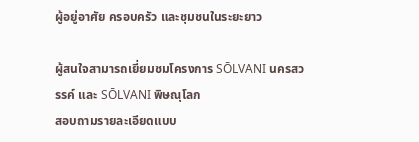ผู้อยู่อาศัย ครอบครัว และชุมชนในระยะยาว

ผู้สนใจสามารถเยี่ยมชมโครงการ SŌLVANI นครสวรรค์ และ SŌLVANI พิษณุโลก
สอบถามรายละเอียดแบบ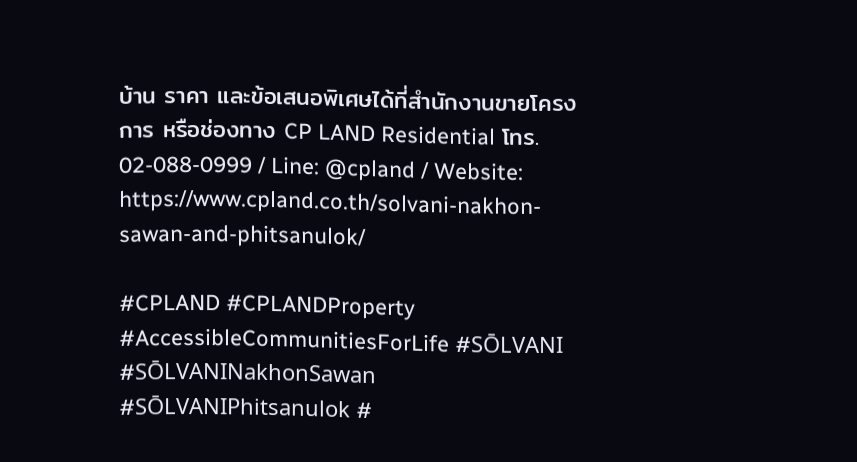บ้าน ราคา และข้อเสนอพิเศษได้ที่สำนักงานขายโครงการ หรือช่องทาง CP LAND Residential โทร. 02-088-0999 / Line: @cpland / Website: https://www.cpland.co.th/solvani-nakhon-sawan-and-phitsanulok/

#CPLAND #CPLANDProperty #AccessibleCommunitiesForLife #SŌLVANI
#SŌLVANINakhonSawan #SŌLVANIPhitsanulok #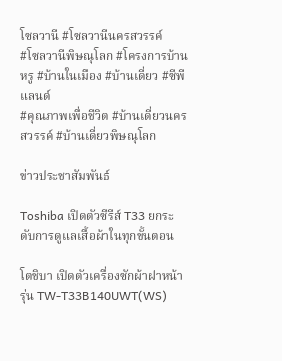โซลวานี #โซลวานีนครสวรรค์
#โซลวานีพิษณุโลก #โครงการบ้านหรู #บ้านในเมือง #บ้านเดี่ยว #ซีพีแลนด์
#คุณภาพเพื่อชีวิต #บ้านเดี่ยวนครสวรรค์ #บ้านเดี่ยวพิษณุโลก

ข่าวประชาสัมพันธ์

Toshiba เปิดตัวซีรีส์ T33 ยกระดับการดูแลเสื้อผ้าในทุกขั้นตอน

โตชิบา เปิดตัวเครื่องซักผ้าฝาหน้า รุ่น TW-T33B140UWT(WS)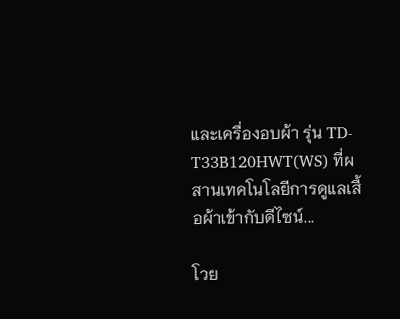และเครื่องอบผ้า รุ่น TD-T33B120HWT(WS) ที่ผสานเทคโนโลยีการดูแลเสื้อผ้าเข้ากับดีไซน์...

โวย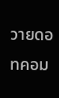วายดอทคอม